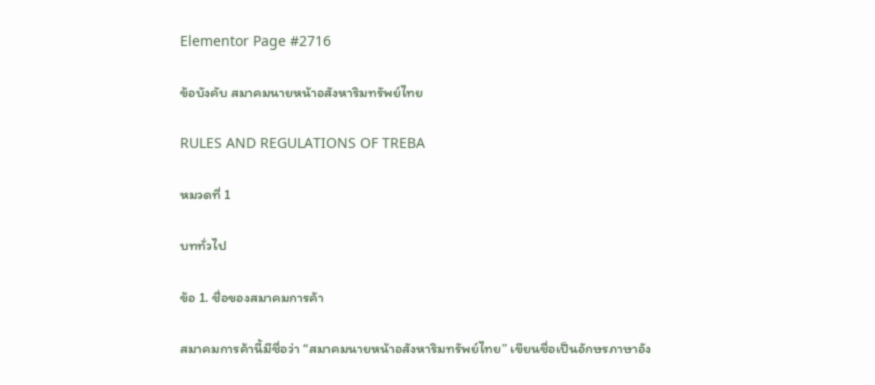Elementor Page #2716

ข้อบังคับ สมาคมนายหน้าอสังหาริมทรัพย์ไทย

RULES AND REGULATIONS OF TREBA

หมวดที่ 1

บททั่วไป

ข้อ 1. ชื่อของสมาคมการค้า

สมาคมการค้านี้มีชื่อว่า “สมาคมนายหน้าอสังหาริมทรัพย์ไทย” เขียนชื่อเป็นอักษรภาษาอัง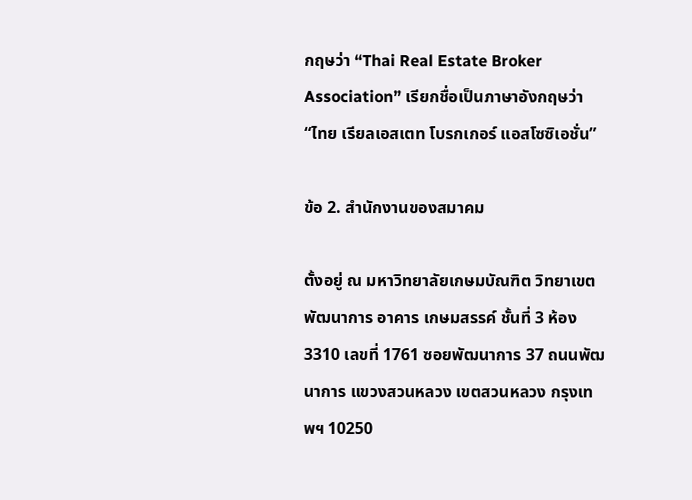กฤษว่า “Thai Real Estate Broker Association” เรียกชื่อเป็นภาษาอังกฤษว่า “ไทย เรียลเอสเตท โบรกเกอร์ แอสโซซิเอชั่น”

ข้อ 2. สำนักงานของสมาคม

ตั้งอยู่ ณ มหาวิทยาลัยเกษมบัณฑิต วิทยาเขตพัฒนาการ อาคาร เกษมสรรค์ ชั้นที่ 3 ห้อง 3310 เลขที่ 1761 ซอยพัฒนาการ 37 ถนนพัฒนาการ แขวงสวนหลวง เขตสวนหลวง กรุงเทพฯ 10250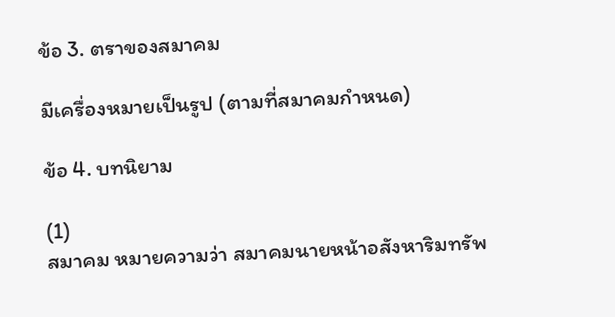ข้อ 3. ตราของสมาคม

มีเครื่องหมายเป็นรูป (ตามที่สมาคมกำหนด)

ข้อ 4. บทนิยาม

(1)
สมาคม หมายความว่า สมาคมนายหน้าอสังหาริมทรัพ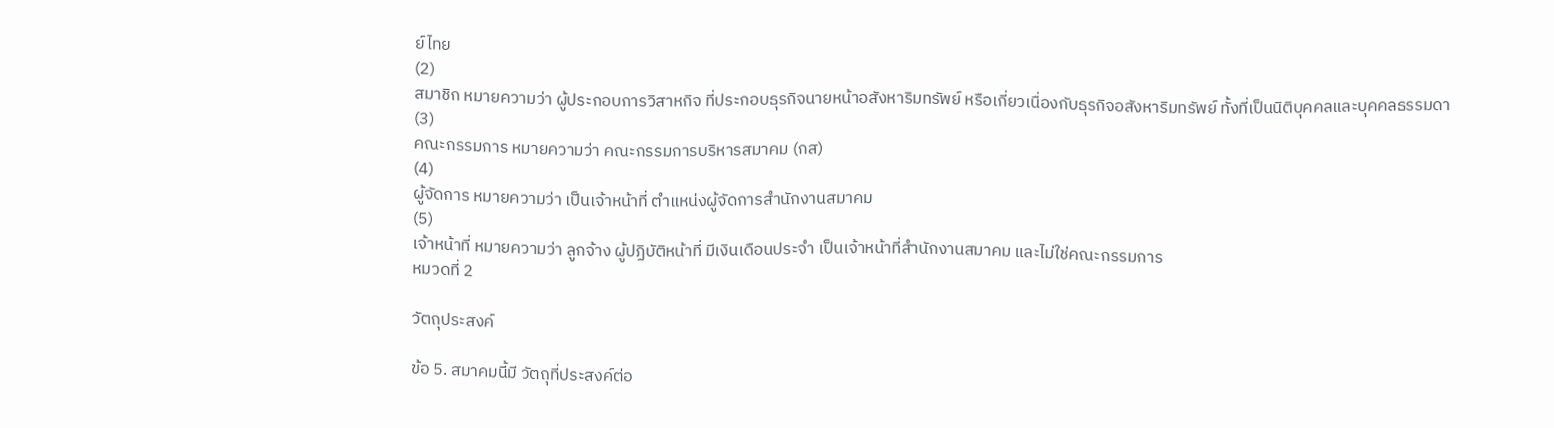ย์ไทย
(2)
สมาชิก หมายความว่า ผู้ประกอบการวิสาหกิจ ที่ประกอบธุรกิจนายหน้าอสังหาริมทรัพย์ หรือเกี่ยวเนื่องกับธุรกิจอสังหาริมทรัพย์ ทั้งที่เป็นนิติบุคคลและบุคคลธรรมดา
(3)
คณะกรรมการ หมายความว่า คณะกรรมการบริหารสมาคม (กส)
(4)
ผู้จัดการ หมายความว่า เป็นเจ้าหน้าที่ ตำแหน่งผู้จัดการสำนักงานสมาคม
(5)
เจ้าหน้าที่ หมายความว่า ลูกจ้าง ผู้ปฏิบัติหน้าที่ มีเงินเดือนประจำ เป็นเจ้าหน้าที่สำนักงานสมาคม และไม่ใช่คณะกรรมการ
หมวดที่ 2

วัตถุประสงค์

ข้อ 5. สมาคมนี้มี วัตถุที่ประสงค์ต่อ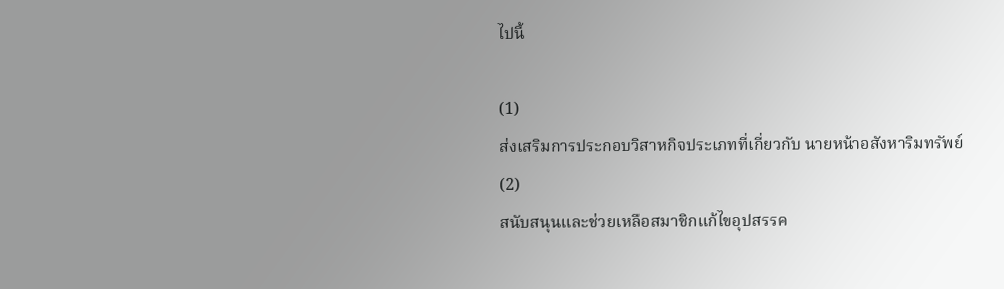ไปนี้

(1)
ส่งเสริมการประกอบวิสาหกิจประเภทที่เกี่ยวกับ นายหน้าอสังหาริมทรัพย์
(2)
สนับสนุนและช่วยเหลือสมาชิกแก้ไขอุปสรรค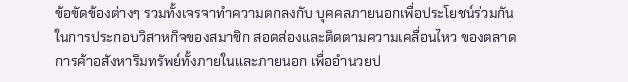ข้อขัดข้องต่างๆ รวมทั้งเจรจาทำความตกลงกับ บุคคลภายนอกเพื่อประโยชน์ร่วมกันในการประกอบวิสาหกิจของสมาชิก สอดส่องและติดตามความเคลื่อนไหว ของตลาดการค้าอสังหาริมทรัพย์ทั้งภายในและภายนอก เพื่ออำนวยป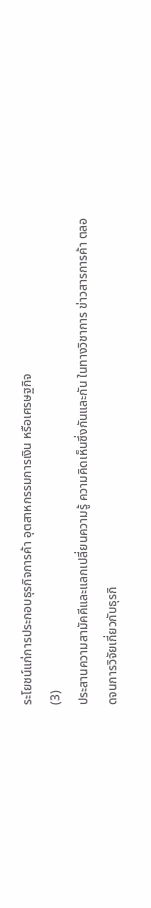ระโยชน์แก่การประกอบธุรกิจการค้า อุตสาหกรรมการเงิน หรือเศรษฐกิจ
(3)
ประสานความสามัคคีและแลกเปลี่ยนความรู้ ความคิดเห็นซึ่งกันและกัน ในทางวิชาการ ข่าวสารการค้า ตลอดจนการวิจัยเกี่ยวกับธุรกิ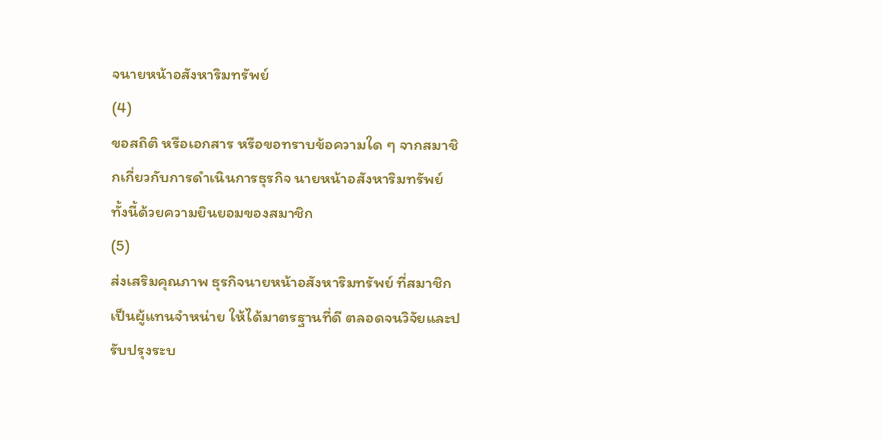จนายหน้าอสังหาริมทรัพย์
(4)
ขอสถิติ หรือเอกสาร หรือขอทราบข้อความใด ๆ จากสมาชิกเกี่ยวกับการดำเนินการธุรกิจ นายหน้าอสังหาริมทรัพย์ ทั้งนี้ด้วยความยินยอมของสมาชิก
(5)
ส่งเสริมคุณภาพ ธุรกิจนายหน้าอสังหาริมทรัพย์ ที่สมาชิกเป็นผู้แทนจำหน่าย ให้ได้มาตรฐานที่ดี ตลอดจนวิจัยและปรับปรุงระบ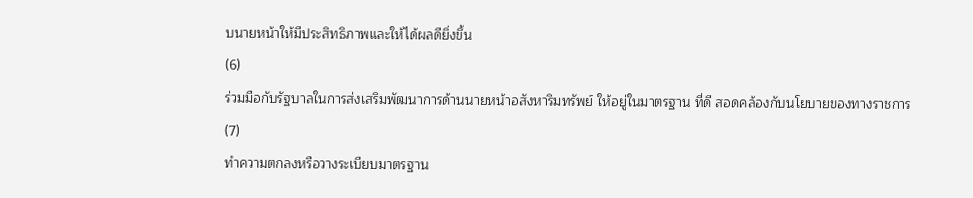บนายหน้าให้มีประสิทธิภาพและให้ได้ผลดียิ่งขึ้น
(6)
ร่วมมือกับรัฐบาลในการส่งเสริมพัฒนาการด้านนายหน้าอสังหาริมทรัพย์ ให้อยู่ในมาตรฐาน ที่ดี สอดคล้องกับนโยบายของทางราชการ
(7)
ทำความตกลงหรือวางระเบียบมาตรฐาน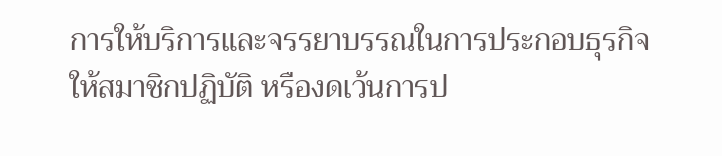การให้บริการและจรรยาบรรณในการประกอบธุรกิจ ให้สมาชิกปฏิบัติ หรืองดเว้นการป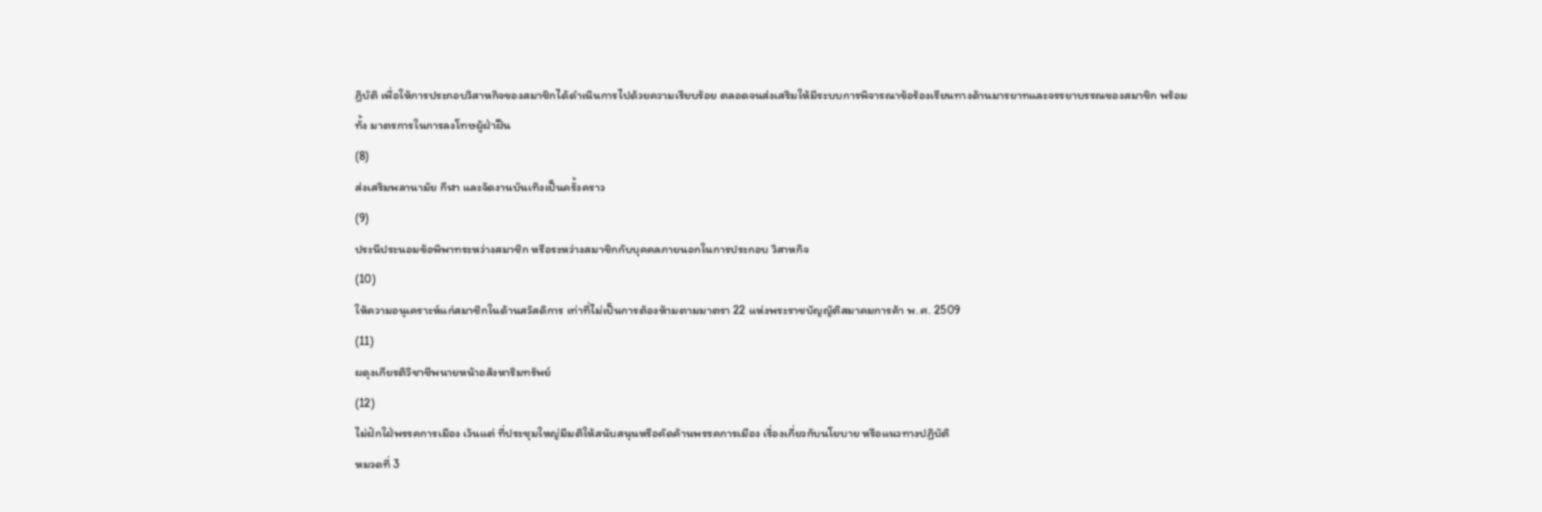ฏิบัติ เพื่อให้การประกอบวิสาหกิจของสมาชิกได้ดำเนินการไปด้วยความเรียบร้อย ตลอดจนส่งเสริมให้มีระบบการพิจารณาข้อร้องเรียนทางด้านมารยาทและจรรยาบรรณของสมาชิก พร้อมทั้ง มาตรการในการลงโทษผู้ฝ่าฝืน
(8)
ส่งเสริมพลานามัย กีฬา และจัดงานบันเทิงเป็นครั้งคราว
(9)
ประนีประนอมข้อพิพาทระหว่างสมาชิก หรือระหว่างสมาชิกกับบุคคลภายนอกในการประกอบ วิสาหกิจ
(10)
ให้ความอนุเคราะห์แก่สมาชิกในด้านสวัสดิการ เท่าที่ไม่เป็นการต้องห้ามตามมาตรา 22 แห่งพระราชบัญญัติสมาคมการค้า พ.ศ. 2509
(11)
ผดุงเกียรติวิชาชีพนายหน้าอสังหาริมทรัพย์
(12)
ไม่ฝักใฝ่พรรคการเมือง เว้นแต่ ที่ประชุมใหญ่มีมติให้สนับสนุนหรือคัดค้านพรรคการเมือง เรื่องเกี่ยวกับนโยบาย หรือแนวทางปฏิบัติ
หมวดที่ 3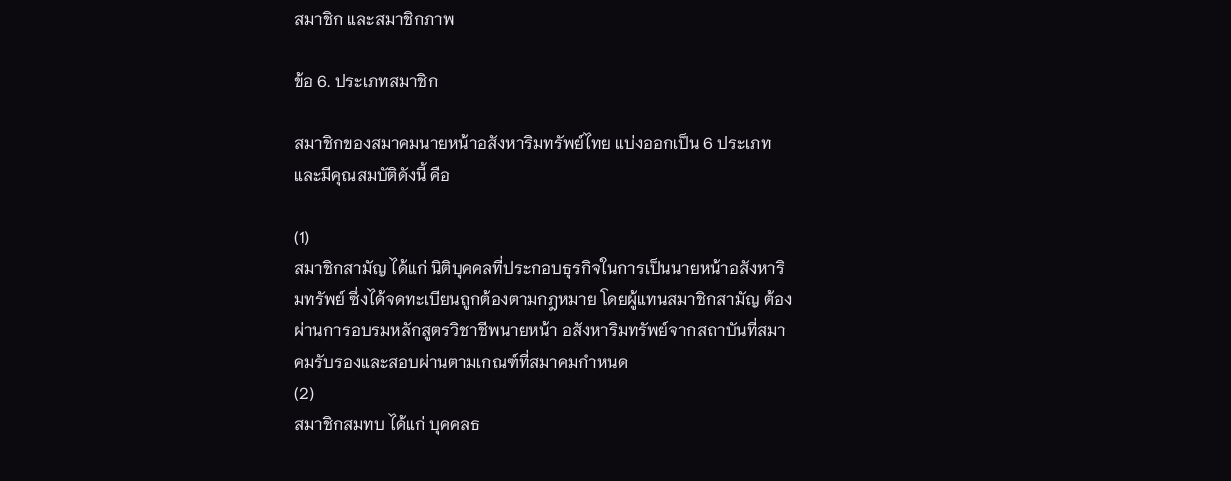สมาชิก และสมาชิกภาพ

ข้อ 6. ประเภทสมาชิก

สมาชิกของสมาคมนายหน้าอสังหาริมทรัพย์ไทย แบ่งออกเป็น 6 ประเภท และมีคุณสมบัติดังนี้ คือ

(1)
สมาชิกสามัญ ได้แก่ นิติบุคคลที่ประกอบธุรกิจในการเป็นนายหน้าอสังหาริมทรัพย์ ซึ่งได้จดทะเบียนถูกต้องตามกฎหมาย โดยผู้แทนสมาชิกสามัญ ต้องผ่านการอบรมหลักสูตรวิชาชีพนายหน้า อสังหาริมทรัพย์จากสถาบันที่สมาคมรับรองและสอบผ่านตามเกณฑ์ที่สมาคมกำหนด
(2)
สมาชิกสมทบ ได้แก่ บุคคลธ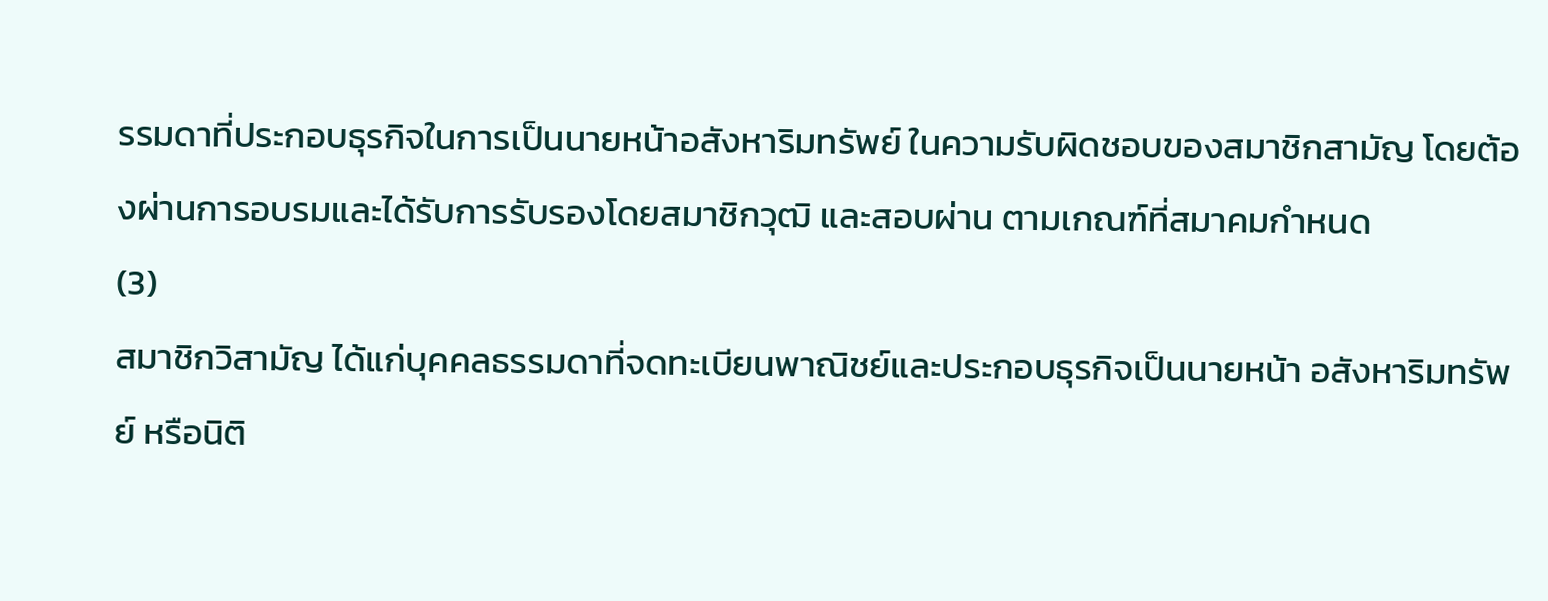รรมดาที่ประกอบธุรกิจในการเป็นนายหน้าอสังหาริมทรัพย์ ในความรับผิดชอบของสมาชิกสามัญ โดยต้องผ่านการอบรมและได้รับการรับรองโดยสมาชิกวุฒิ และสอบผ่าน ตามเกณฑ์ที่สมาคมกำหนด
(3)
สมาชิกวิสามัญ ได้แก่บุคคลธรรมดาที่จดทะเบียนพาณิชย์และประกอบธุรกิจเป็นนายหน้า อสังหาริมทรัพย์ หรือนิติ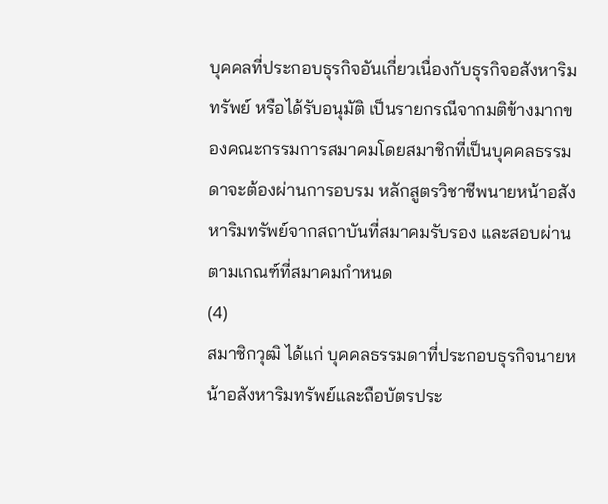บุคคลที่ประกอบธุรกิจอันเกี่ยวเนื่องกับธุรกิจอสังหาริมทรัพย์ หรือได้รับอนุมัติ เป็นรายกรณีจากมติข้างมากของคณะกรรมการสมาคมโดยสมาชิกที่เป็นบุคคลธรรมดาจะต้องผ่านการอบรม หลักสูตรวิชาชีพนายหน้าอสังหาริมทรัพย์จากสถาบันที่สมาคมรับรอง และสอบผ่านตามเกณฑ์ที่สมาคมกำหนด
(4)
สมาชิกวุฒิ ได้แก่ บุคคลธรรมดาที่ประกอบธุรกิจนายหน้าอสังหาริมทรัพย์และถือบัตรประ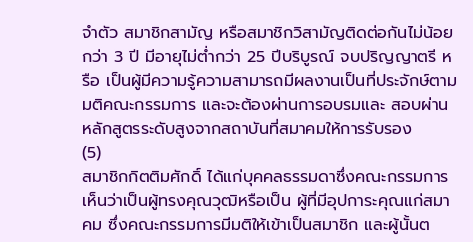จำตัว สมาชิกสามัญ หรือสมาชิกวิสามัญติดต่อกันไม่น้อยกว่า 3 ปี มีอายุไม่ต่ำกว่า 25 ปีบริบูรณ์ จบปริญญาตรี หรือ เป็นผู้มีความรู้ความสามารถมีผลงานเป็นที่ประจักษ์ตามมติคณะกรรมการ และจะต้องผ่านการอบรมและ สอบผ่านหลักสูตรระดับสูงจากสถาบันที่สมาคมให้การรับรอง
(5)
สมาชิกกิตติมศักดิ์ ได้แก่บุคคลธรรมดาซึ่งคณะกรรมการเห็นว่าเป็นผู้ทรงคุณวุฒิหรือเป็น ผู้ที่มีอุปการะคุณแก่สมาคม ซึ่งคณะกรรมการมีมติให้เข้าเป็นสมาชิก และผู้นั้นต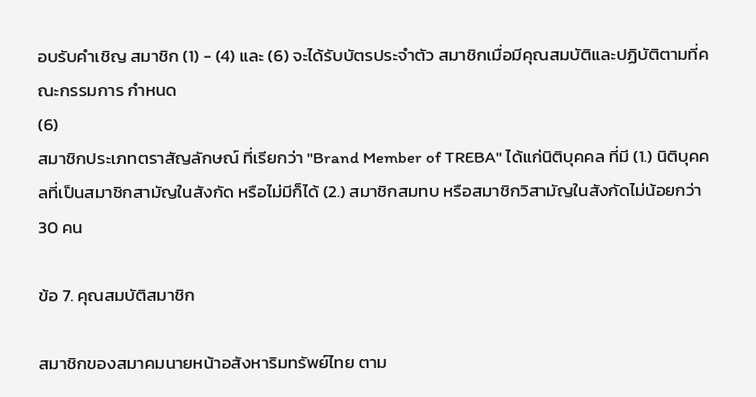อบรับคำเชิญ สมาชิก (1) - (4) และ (6) จะได้รับบัตรประจำตัว สมาชิกเมื่อมีคุณสมบัติและปฏิบัติตามที่คณะกรรมการ กำหนด
(6)
สมาชิกประเภทตราสัญลักษณ์ ที่เรียกว่า "Brand Member of TREBA" ได้แก่นิติบุคคล ที่มี (1.) นิติบุคคลที่เป็นสมาชิกสามัญในสังกัด หรือไม่มีก็ได้ (2.) สมาชิกสมทบ หรือสมาชิกวิสามัญในสังกัดไม่น้อยกว่า 30 คน

ข้อ 7. คุณสมบัติสมาชิก

สมาชิกของสมาคมนายหน้าอสังหาริมทรัพย์ไทย ตาม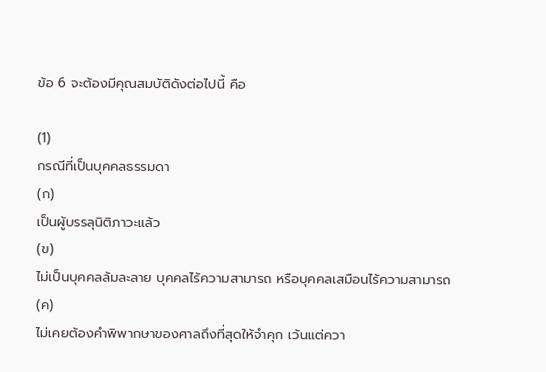ข้อ 6 จะต้องมีคุณสมบัติดังต่อไปนี้ คือ

(1)
กรณีที่เป็นบุคคลธรรมดา
(ก)
เป็นผู้บรรลุนิติภาวะแล้ว
(ข)
ไม่เป็นบุคคลล้มละลาย บุคคลไร้ความสามารถ หรือบุคคลเสมือนไร้ความสามารถ
(ค)
ไม่เคยต้องคำพิพากษาของศาลถึงที่สุดให้จำคุก เว้นแต่ควา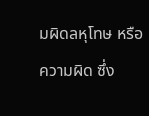มผิดลหุโทษ หรือความผิด ซึ่ง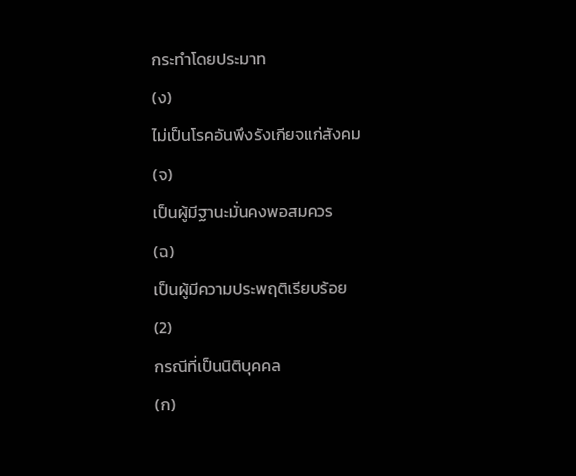กระทำโดยประมาท
(ง)
ไม่เป็นโรคอันพึงรังเกียจแก่สังคม
(จ)
เป็นผู้มีฐานะมั่นคงพอสมควร
(ฉ)
เป็นผู้มีความประพฤติเรียบร้อย
(2)
กรณีที่เป็นนิติบุคคล
(ก)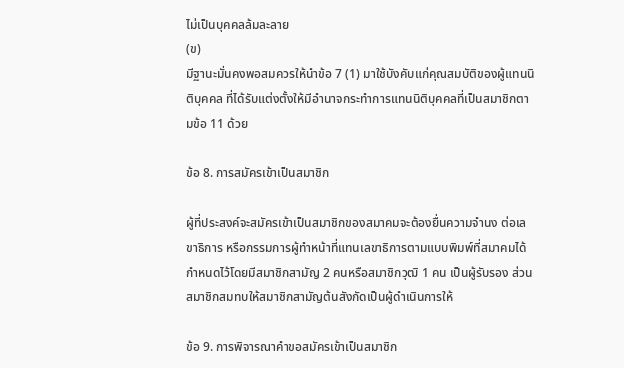ไม่เป็นบุคคลล้มละลาย
(ข)
มีฐานะมั่นคงพอสมควรให้นำข้อ 7 (1) มาใช้บังคับแก่คุณสมบัติของผู้แทนนิติบุคคล ที่ได้รับแต่งตั้งให้มีอำนาจกระทำการแทนนิติบุคคลที่เป็นสมาชิกตามข้อ 11 ด้วย

ข้อ 8. การสมัครเข้าเป็นสมาชิก

ผู้ที่ประสงค์จะสมัครเข้าเป็นสมาชิกของสมาคมจะต้องยื่นความจำนง ต่อเลขาธิการ หรือกรรมการผู้ทำหน้าที่แทนเลขาธิการตามแบบพิมพ์ที่สมาคมได้กำหนดไว้โดยมีสมาชิกสามัญ 2 คนหรือสมาชิกวุฒิ 1 คน เป็นผู้รับรอง ส่วนสมาชิกสมทบให้สมาชิกสามัญต้นสังกัดเป็นผู้ดำเนินการให้

ข้อ 9. การพิจารณาคำขอสมัครเข้าเป็นสมาชิก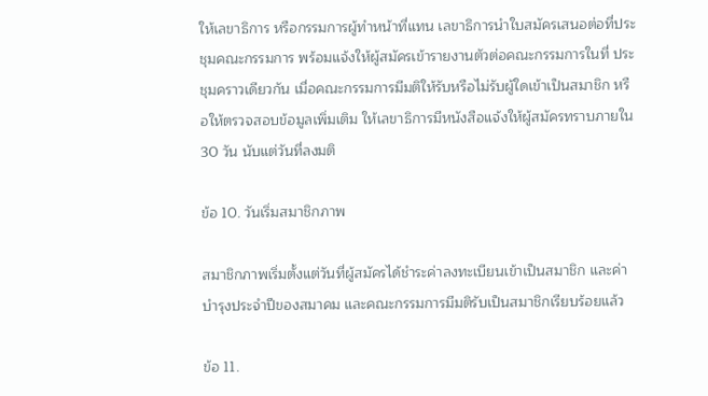ให้เลขาธิการ หรือกรรมการผู้ทำหน้าที่แทน เลขาธิการนำใบสมัครเสนอต่อที่ประชุมคณะกรรมการ พร้อมแจ้งให้ผู้สมัครเข้ารายงานตัวต่อคณะกรรมการในที่ ประชุมคราวเดียวกัน เมื่อคณะกรรมการมีมติให้รับหรือไม่รับผู้ใดเข้าเป็นสมาชิก หรือให้ตรวจสอบข้อมูลเพิ่มเติม ให้เลขาธิการมีหนังสือแจ้งให้ผู้สมัครทราบภายใน 30 วัน นับแต่วันที่ลงมติ

ข้อ 10. วันเริ่มสมาชิกภาพ

สมาชิกภาพเริ่มตั้งแต่วันที่ผู้สมัครได้ชำระค่าลงทะเบียนเข้าเป็นสมาชิก และค่าบำรุงประจำปีของสมาคม และคณะกรรมการมีมติรับเป็นสมาชิกเรียบร้อยแล้ว

ข้อ 11.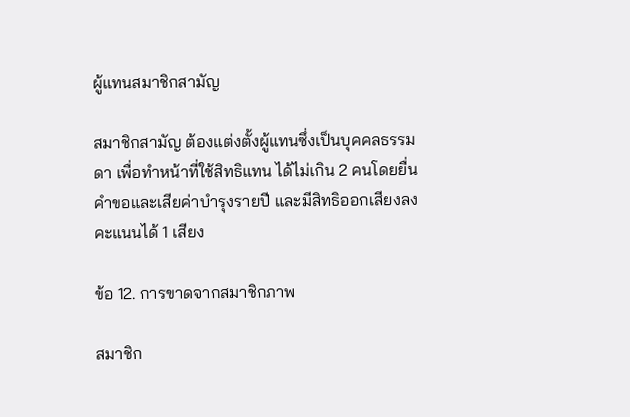ผู้แทนสมาชิกสามัญ

สมาชิกสามัญ ต้องแต่งตั้งผู้แทนซึ่งเป็นบุคคลธรรมดา เพื่อทำหน้าที่ใช้สิทธิแทน ได้ไม่เกิน 2 คนโดยยื่นคำขอและเสียค่าบำรุงรายปี และมีสิทธิออกเสียงลงคะแนนได้ 1 เสียง

ข้อ 12. การขาดจากสมาชิกภาพ

สมาชิก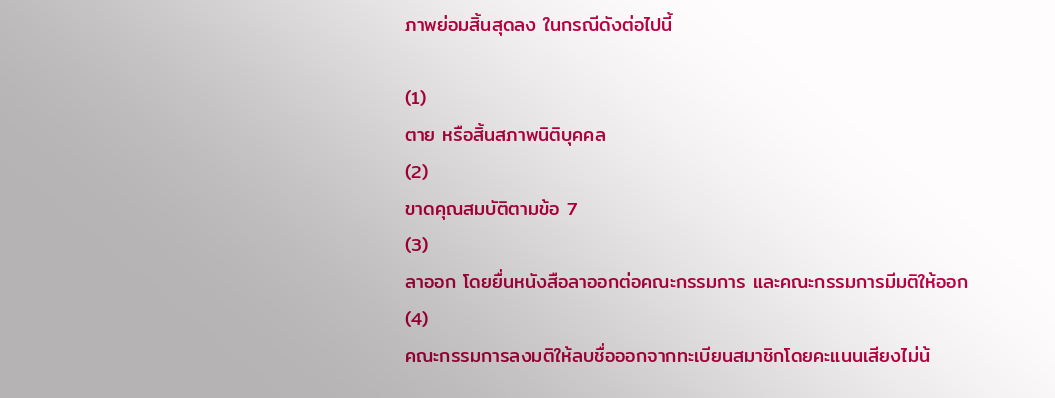ภาพย่อมสิ้นสุดลง ในกรณีดังต่อไปนี้

(1)
ตาย หรือสิ้นสภาพนิติบุคคล
(2)
ขาดคุณสมบัติตามข้อ 7
(3)
ลาออก โดยยื่นหนังสือลาออกต่อคณะกรรมการ และคณะกรรมการมีมติให้ออก
(4)
คณะกรรมการลงมติให้ลบชื่อออกจากทะเบียนสมาชิกโดยคะแนนเสียงไม่น้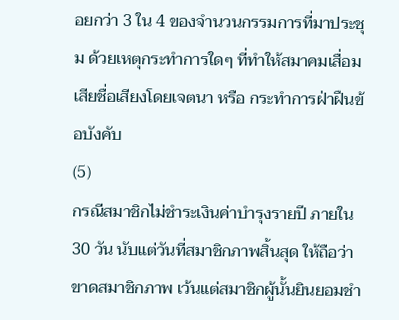อยกว่า 3 ใน 4 ของจำนวนกรรมการที่มาประชุม ด้วยเหตุกระทำการใดๆ ที่ทำให้สมาคมเสื่อมเสียชื่อเสียงโดยเจตนา หรือ กระทำการฝ่าฝืนข้อบังคับ
(5)
กรณีสมาชิกไม่ชำระเงินค่าบำรุงรายปี ภายใน 30 วัน นับแต่วันที่สมาชิกภาพสิ้นสุด ให้ถือว่า ขาดสมาชิกภาพ เว้นแต่สมาชิกผู้นั้นยินยอมชำ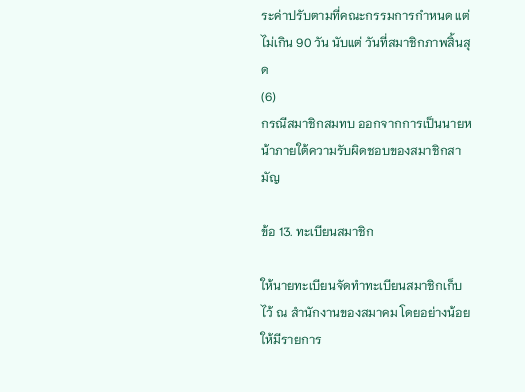ระค่าปรับตามที่คณะกรรมการกำหนด แต่ไม่เกิน 90 วัน นับแต่ วันที่สมาชิกภาพสิ้นสุด
(6)
กรณีสมาชิกสมทบ ออกจากการเป็นนายหน้าภายใต้ความรับผิดชอบของสมาชิกสามัญ

ข้อ 13. ทะเบียนสมาชิก

ให้นายทะเบียนจัดทำทะเบียนสมาชิกเก็บไว้ ณ สำนักงานของสมาคม โดยอย่างน้อยให้มีรายการ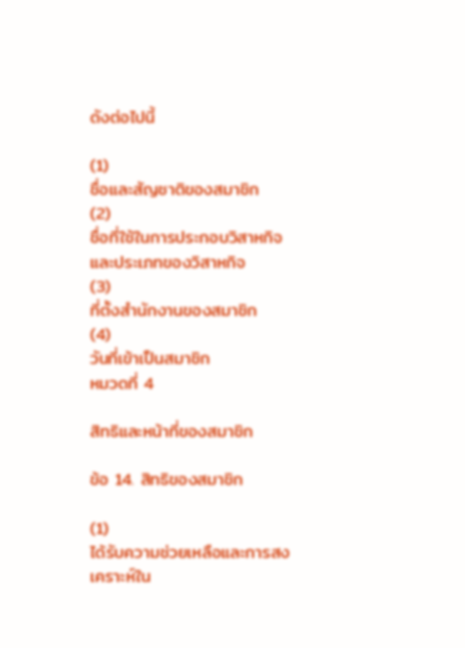ดังต่อไปนี้

(1)
ชื่อและสัญชาติของสมาชิก
(2)
ชื่อที่ใช้ในการประกอบวิสาหกิจและประเภทของวิสาหกิจ
(3)
ที่ตั้งสำนักงานของสมาชิก
(4)
วันที่เข้าเป็นสมาชิก
หมวดที่ 4

สิทธิและหน้าที่ของสมาชิก

ข้อ 14. สิทธิของสมาชิก

(1)
ได้รับความช่วยเหลือและการสงเคราะห์ใน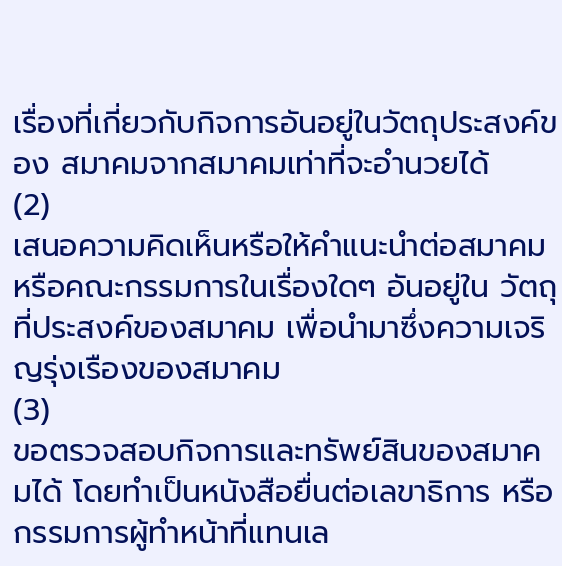เรื่องที่เกี่ยวกับกิจการอันอยู่ในวัตถุประสงค์ของ สมาคมจากสมาคมเท่าที่จะอำนวยได้
(2)
เสนอความคิดเห็นหรือให้คำแนะนำต่อสมาคม หรือคณะกรรมการในเรื่องใดๆ อันอยู่ใน วัตถุที่ประสงค์ของสมาคม เพื่อนำมาซึ่งความเจริญรุ่งเรืองของสมาคม
(3)
ขอตรวจสอบกิจการและทรัพย์สินของสมาคมได้ โดยทำเป็นหนังสือยื่นต่อเลขาธิการ หรือกรรมการผู้ทำหน้าที่แทนเล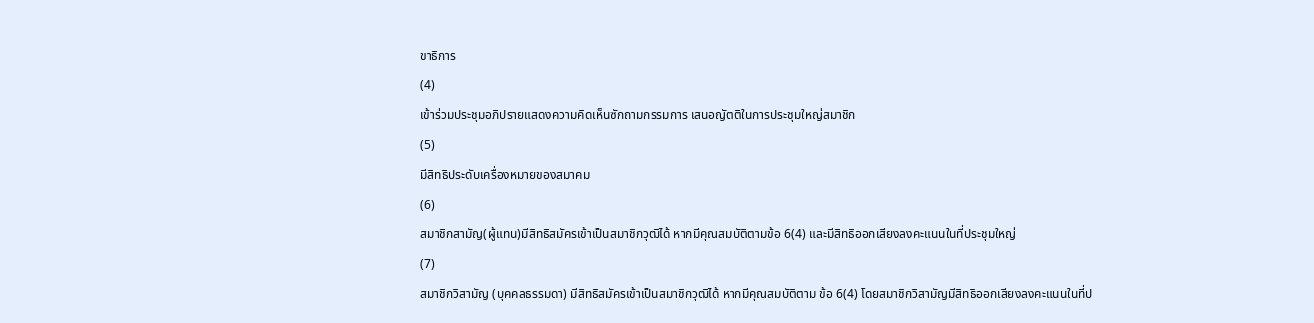ขาธิการ
(4)
เข้าร่วมประชุมอภิปรายแสดงความคิดเห็นซักถามกรรมการ เสนอญัตติในการประชุมใหญ่สมาชิก
(5)
มีสิทธิประดับเครื่องหมายของสมาคม
(6)
สมาชิกสามัญ(ผู้แทน)มีสิทธิสมัครเข้าเป็นสมาชิกวุฒิได้ หากมีคุณสมบัติตามข้อ 6(4) และมีสิทธิออกเสียงลงคะแนนในที่ประชุมใหญ่
(7)
สมาชิกวิสามัญ (บุคคลธรรมดา) มีสิทธิสมัครเข้าเป็นสมาชิกวุฒิได้ หากมีคุณสมบัติตาม ข้อ 6(4) โดยสมาชิกวิสามัญมีสิทธิออกเสียงลงคะแนนในที่ป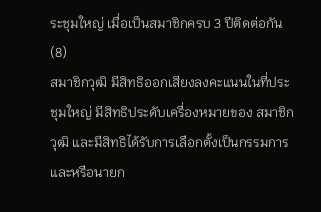ระชุมใหญ่ เมื่อเป็นสมาชิกครบ 3 ปีติดต่อกัน
(8)
สมาชิกวุฒิ มีสิทธิออกเสียงลงคะแนนในที่ประชุมใหญ่ มีสิทธิประดับเครื่องหมายของ สมาชิกวุฒิ และมีสิทธิได้รับการเลือกตั้งเป็นกรรมการ และหรือนายก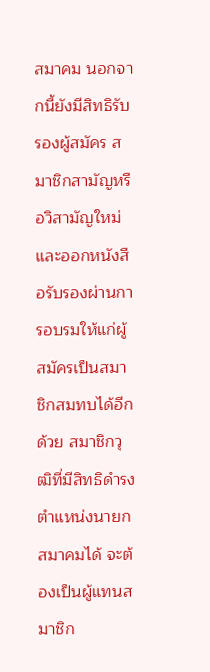สมาคม นอกจากนี้ยังมีสิทธิรับรองผู้สมัคร สมาชิกสามัญหรือวิสามัญใหม่และออกหนังสือรับรองผ่านการอบรมให้แก่ผู้สมัครเป็นสมาชิกสมทบได้อีกด้วย สมาชิกวุฒิที่มีสิทธิดำรงตำแหน่งนายกสมาคมได้ จะต้องเป็นผู้แทนสมาชิก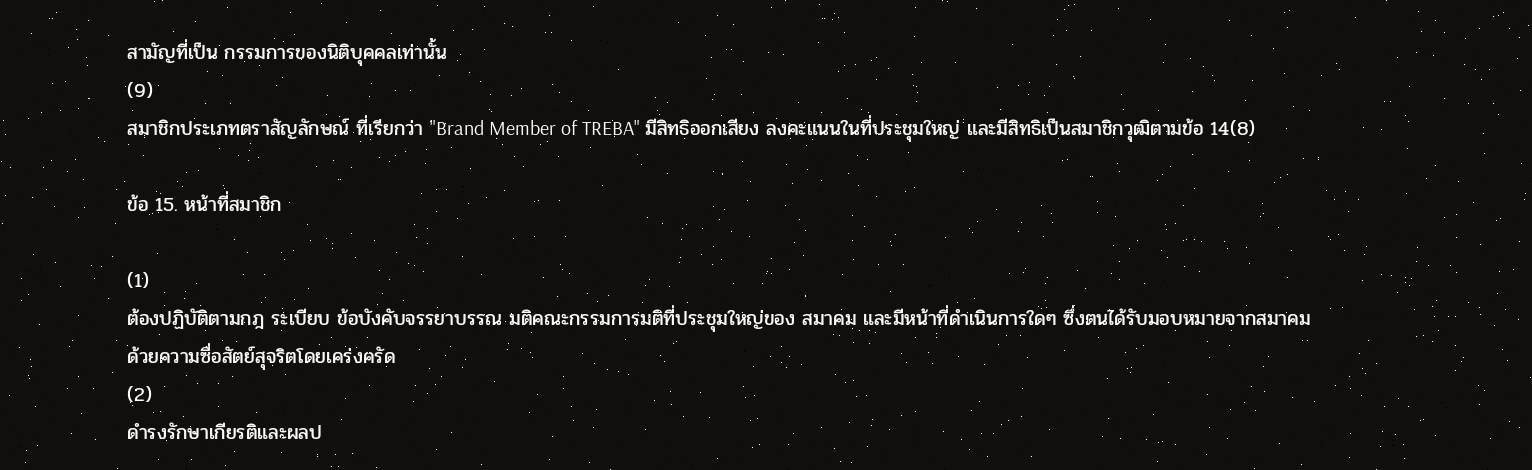สามัญที่เป็น กรรมการของนิติบุคคลเท่านั้น
(9)
สมาชิกประเภทตราสัญลักษณ์ ที่เรียกว่า "Brand Member of TREBA" มีสิทธิออกเสียง ลงคะแนนในที่ประชุมใหญ่ และมีสิทธิเป็นสมาชิกวุฒิตามข้อ 14(8)

ข้อ 15. หน้าที่สมาชิก

(1)
ต้องปฏิบัติตามกฎ ระเบียบ ข้อบังคับจรรยาบรรณ มติคณะกรรมการมติที่ประชุมใหญ่ของ สมาคม และมีหน้าที่ดำเนินการใดๆ ซึ่งตนได้รับมอบหมายจากสมาคม ด้วยความซื่อสัตย์สุจริตโดยเคร่งครัด
(2)
ดำรงรักษาเกียรติและผลป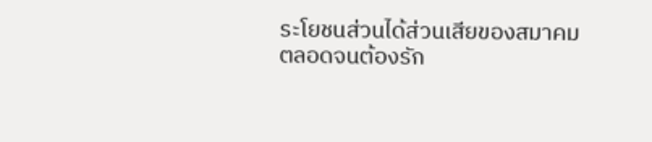ระโยชนส่วนได้ส่วนเสียของสมาคมตลอดจนต้องรัก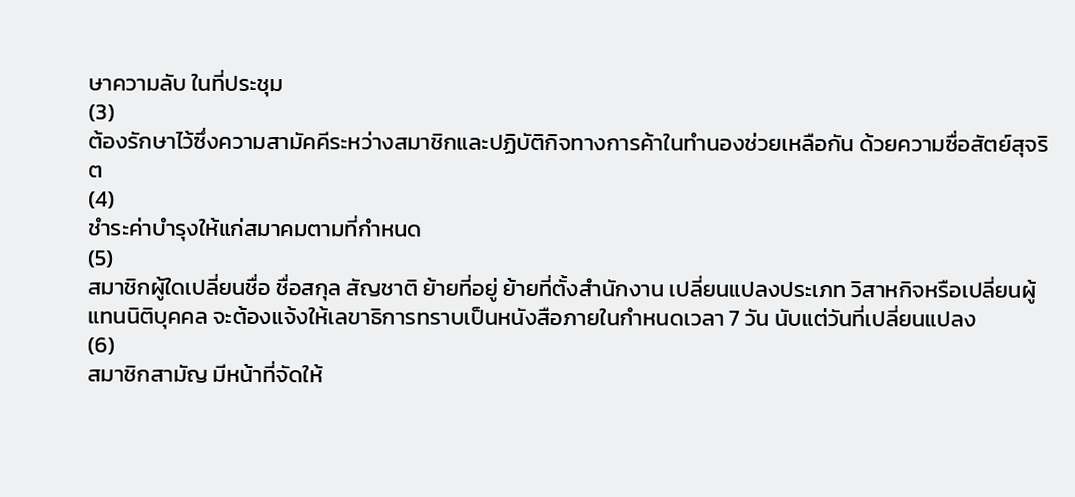ษาความลับ ในที่ประชุม
(3)
ต้องรักษาไว้ซึ่งความสามัคคีระหว่างสมาชิกและปฏิบัติกิจทางการค้าในทำนองช่วยเหลือกัน ด้วยความซื่อสัตย์สุจริต
(4)
ชำระค่าบำรุงให้แก่สมาคมตามที่กำหนด
(5)
สมาชิกผู้ใดเปลี่ยนชื่อ ชื่อสกุล สัญชาติ ย้ายที่อยู่ ย้ายที่ตั้งสำนักงาน เปลี่ยนแปลงประเภท วิสาหกิจหรือเปลี่ยนผู้แทนนิติบุคคล จะต้องแจ้งให้เลขาธิการทราบเป็นหนังสือภายในกำหนดเวลา 7 วัน นับแต่วันที่เปลี่ยนแปลง
(6)
สมาชิกสามัญ มีหน้าที่จัดให้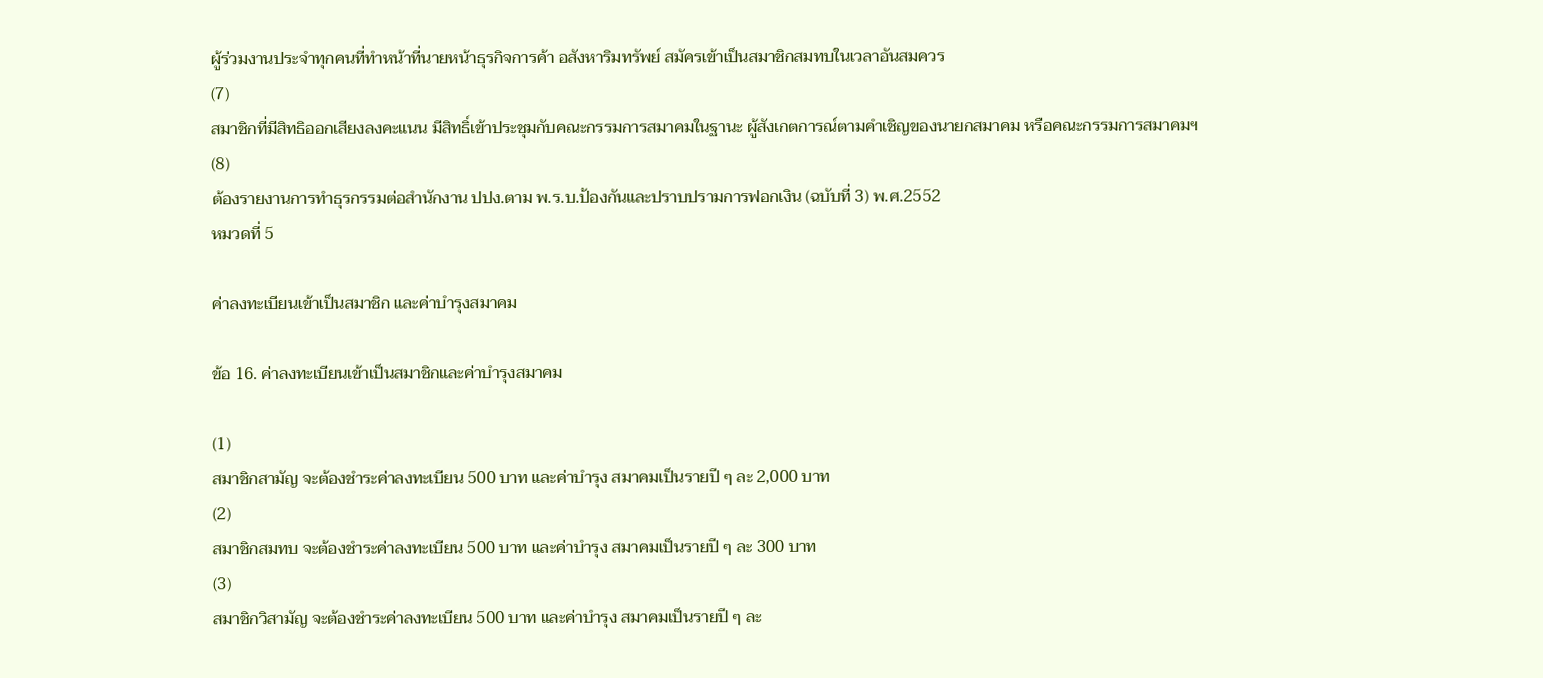ผู้ร่วมงานประจำทุกคนที่ทำหน้าที่นายหน้าธุรกิจการค้า อสังหาริมทรัพย์ สมัครเข้าเป็นสมาชิกสมทบในเวลาอันสมควร
(7)
สมาชิกที่มีสิทธิออกเสียงลงคะแนน มีสิทธิ์เข้าประชุมกับคณะกรรมการสมาคมในฐานะ ผู้สังเกตการณ์ตามคำเชิญของนายกสมาคม หรือคณะกรรมการสมาคมฯ
(8)
ต้องรายงานการทำธุรกรรมต่อสำนักงาน ปปง.ตาม พ.ร.บ.ป้องกันและปราบปรามการฟอกเงิน (ฉบับที่ 3) พ.ศ.2552
หมวดที่ 5

ค่าลงทะเบียนเข้าเป็นสมาชิก และค่าบำรุงสมาคม

ข้อ 16. ค่าลงทะเบียนเข้าเป็นสมาชิกและค่าบำรุงสมาคม

(1)
สมาชิกสามัญ จะต้องชำระค่าลงทะเบียน 500 บาท และค่าบำรุง สมาคมเป็นรายปี ๆ ละ 2,000 บาท
(2)
สมาชิกสมทบ จะต้องชำระค่าลงทะเบียน 500 บาท และค่าบำรุง สมาคมเป็นรายปี ๆ ละ 300 บาท
(3)
สมาชิกวิสามัญ จะต้องชำระค่าลงทะเบียน 500 บาท และค่าบำรุง สมาคมเป็นรายปี ๆ ละ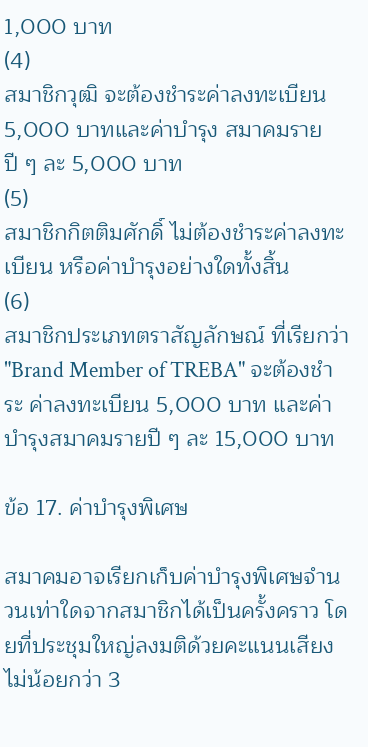1,000 บาท
(4)
สมาชิกวุฒิ จะต้องชำระค่าลงทะเบียน 5,000 บาทและค่าบำรุง สมาคมรายปี ๆ ละ 5,000 บาท
(5)
สมาชิกกิตติมศักดิ์ ไม่ต้องชำระค่าลงทะเบียน หรือค่าบำรุงอย่างใดทั้งสิ้น
(6)
สมาชิกประเภทตราสัญลักษณ์ ที่เรียกว่า "Brand Member of TREBA" จะต้องชำระ ค่าลงทะเบียน 5,000 บาท และค่าบำรุงสมาคมรายปี ๆ ละ 15,000 บาท

ข้อ 17. ค่าบำรุงพิเศษ

สมาคมอาจเรียกเก็บค่าบำรุงพิเศษจำนวนเท่าใดจากสมาชิกได้เป็นครั้งคราว โดยที่ประชุมใหญ่ลงมติด้วยคะแนนเสียงไม่น้อยกว่า 3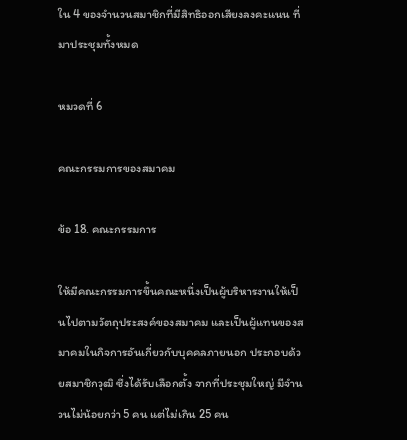ใน 4 ของจำนวนสมาชิกที่มีสิทธิออกเสียงลงคะแนน ที่มาประชุมทั้งหมด

หมวดที่ 6

คณะกรรมการของสมาคม

ข้อ 18. คณะกรรมการ

ให้มีคณะกรรมการขึ้นคณะหนึ่งเป็นผู้บริหารงานให้เป็นไปตามวัตถุประสงค์ของสมาคม และเป็นผู้แทนของสมาคมในกิจการอันเกี่ยวกับบุคคลภายนอก ประกอบด้วยสมาชิกวุฒิ ซึ่งได้รับเลือกตั้ง จากที่ประชุมใหญ่ มีจำนวนไม่น้อยกว่า 5 คน แต่ไม่เกิน 25 คน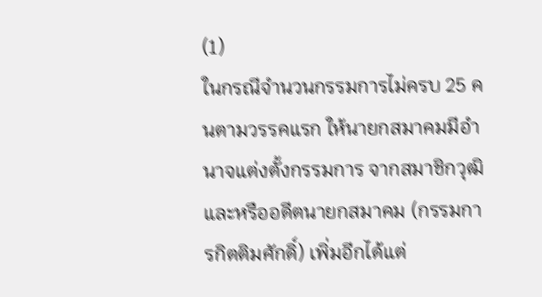(1)
ในกรณีจำนวนกรรมการไม่ครบ 25 คนตามวรรคแรก ให้นายกสมาคมมีอำนาจแต่งตั้งกรรมการ จากสมาชิกวุฒิและหรืออดีตนายกสมาคม (กรรมการกิตติมศักดิ์) เพิ่มอีกได้แต่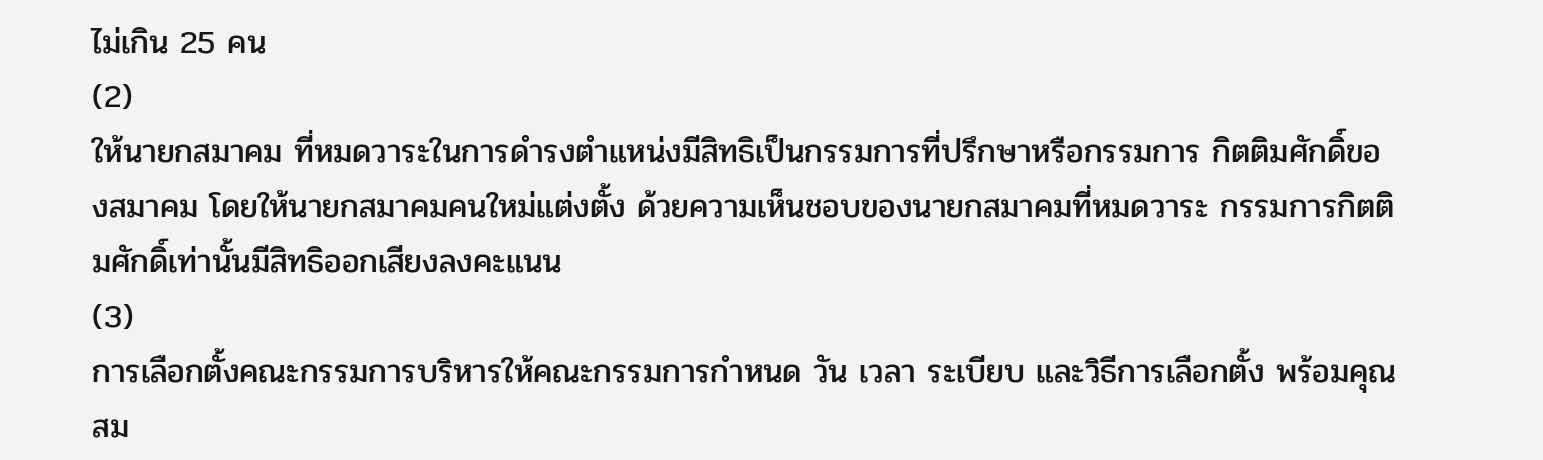ไม่เกิน 25 คน
(2)
ให้นายกสมาคม ที่หมดวาระในการดำรงตำแหน่งมีสิทธิเป็นกรรมการที่ปรึกษาหรือกรรมการ กิตติมศักดิ์ของสมาคม โดยให้นายกสมาคมคนใหม่แต่งตั้ง ด้วยความเห็นชอบของนายกสมาคมที่หมดวาระ กรรมการกิตติมศักดิ์เท่านั้นมีสิทธิออกเสียงลงคะแนน
(3)
การเลือกตั้งคณะกรรมการบริหารให้คณะกรรมการกำหนด วัน เวลา ระเบียบ และวิธีการเลือกตั้ง พร้อมคุณสม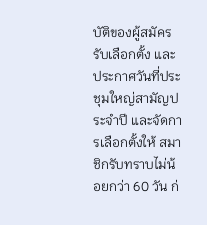บัติของผู้สมัครรับเลือกตั้ง และประกาศวันที่ประชุมใหญ่สามัญประจำปี และจัดการเลือกตั้งให้ สมาชิกรับทราบไม่น้อยกว่า 60 วัน ก่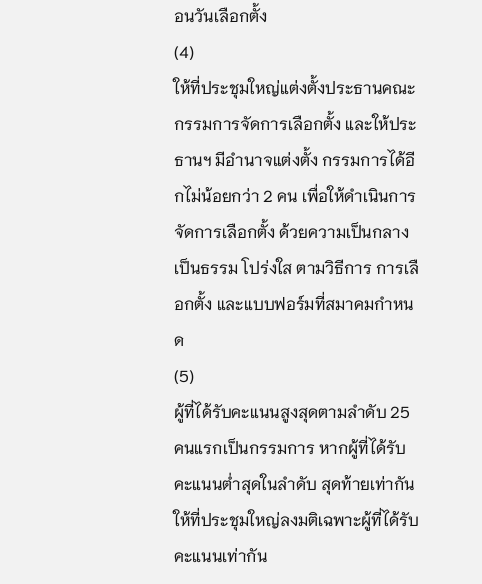อนวันเลือกตั้ง
(4)
ให้ที่ประชุมใหญ่แต่งตั้งประธานคณะกรรมการจัดการเลือกตั้ง และให้ประธานฯ มีอำนาจแต่งตั้ง กรรมการได้อีกไม่น้อยกว่า 2 คน เพื่อให้ดำเนินการจัดการเลือกตั้ง ด้วยความเป็นกลาง เป็นธรรม โปร่งใส ตามวิธีการ การเลือกตั้ง และแบบฟอร์มที่สมาคมกำหนด
(5)
ผู้ที่ได้รับคะแนนสูงสุดตามลำดับ 25 คนแรกเป็นกรรมการ หากผู้ที่ได้รับคะแนนต่ำสุดในลำดับ สุดท้ายเท่ากัน ให้ที่ประชุมใหญ่ลงมติเฉพาะผู้ที่ได้รับคะแนนเท่ากัน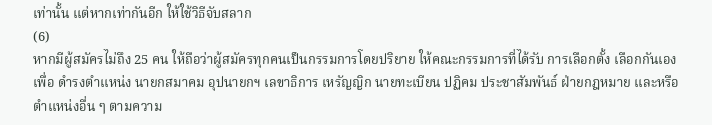เท่านั้น แต่หากเท่ากันอีก ให้ใช้วิธีจับสลาก
(6)
หากมีผู้สมัครไม่ถึง 25 คน ให้ถือว่าผู้สมัครทุกคนเป็นกรรมการโดยปริยาย ให้คณะกรรมการที่ได้รับ การเลือกตั้ง เลือกกันเองเพื่อ ดำรงตำแหน่ง นายกสมาคม อุปนายกฯ เลขาธิการ เหรัญญิก นายทะเบียน ปฏิคม ประชาสัมพันธ์ ฝ่ายกฎหมาย และหรือตำแหน่งอื่น ๆ ตามความ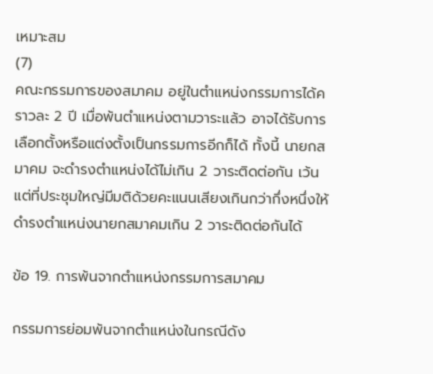เหมาะสม
(7)
คณะกรรมการของสมาคม อยู่ในตำแหน่งกรรมการได้คราวละ 2 ปี เมื่อพ้นตำแหน่งตามวาระแล้ว อาจได้รับการเลือกตั้งหรือแต่งตั้งเป็นกรรมการอีกก็ได้ ทั้งนี้ นายกสมาคม จะดำรงตำแหน่งได้ไม่เกิน 2 วาระติดต่อกัน เว้นแต่ที่ประชุมใหญ่มีมติด้วยคะแนนเสียงเกินกว่ากึ่งหนึ่งให้ดำรงตำแหน่งนายกสมาคมเกิน 2 วาระติดต่อกันได้

ข้อ 19. การพ้นจากตำแหน่งกรรมการสมาคม

กรรมการย่อมพ้นจากตำแหน่งในกรณีดัง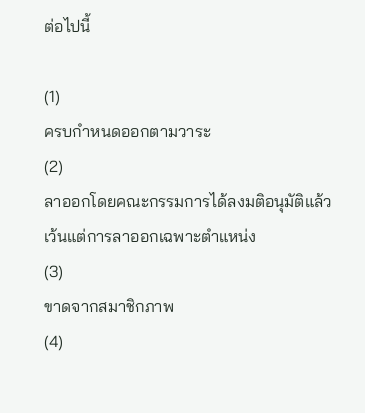ต่อไปนี้

(1)
ครบกำหนดออกตามวาระ
(2)
ลาออกโดยคณะกรรมการได้ลงมติอนุมัติแล้ว เว้นแต่การลาออกเฉพาะตำแหน่ง
(3)
ขาดจากสมาชิกภาพ
(4)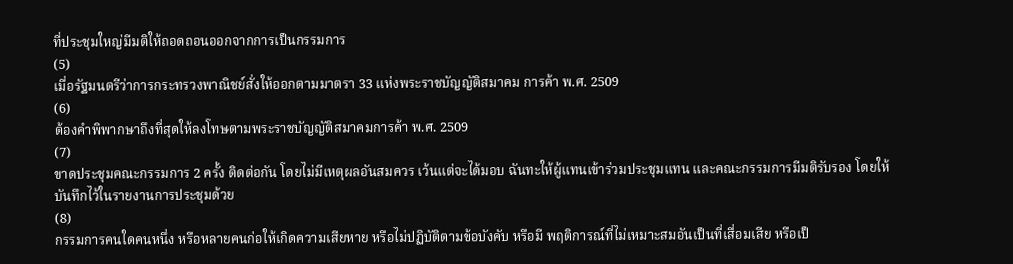ที่ประชุมใหญ่มีมติให้ถอดถอนออกจากการเป็นกรรมการ
(5)
เมื่อรัฐมนตรีว่าการกระทรวงพาณิชย์สั่งให้ออกตามมาตรา 33 แห่งพระราชบัญญัติสมาคม การค้า พ.ศ. 2509
(6)
ต้องคำพิพากษาถึงที่สุดให้ลงโทษตามพระราชบัญญัติสมาคมการค้า พ.ศ. 2509
(7)
ขาดประชุมคณะกรรมการ 2 ครั้ง ติดต่อกัน โดยไม่มีเหตุผลอันสมควร เว้นแต่จะได้มอบ ฉันทะให้ผู้แทนเข้าร่วมประชุมแทน และคณะกรรมการมีมติรับรอง โดยให้บันทึกไว้ในรายงานการประชุมด้วย
(8)
กรรมการคนใดคนหนึ่ง หรือหลายคนก่อให้เกิดความเสียหาย หรือไม่ปฏิบัติตามข้อบังคับ หรือมี พฤติการณ์ที่ไม่เหมาะสมอันเป็นที่เสื่อมเสีย หรือเป็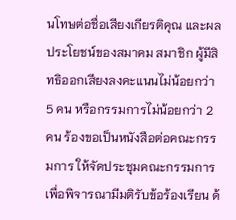นโทษต่อชื่อเสียงเกียรติคุณ และผลประโยชน์ของสมาคม สมาชิก ผู้มีสิทธิออกเสียงลงคะแนนไม่น้อยกว่า 5 คน หรือกรรมการไม่น้อยกว่า 2 คน ร้องขอเป็นหนังสือต่อคณะกรรมการ ให้จัดประชุมคณะกรรมการเพื่อพิจารณามีมติรับข้อร้องเรียน ด้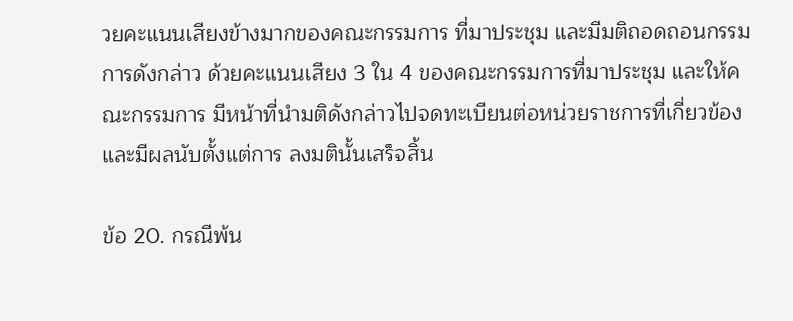วยคะแนนเสียงข้างมากของคณะกรรมการ ที่มาประชุม และมีมติถอดถอนกรรมการดังกล่าว ด้วยคะแนนเสียง 3 ใน 4 ของคณะกรรมการที่มาประชุม และให้คณะกรรมการ มีหน้าที่นำมติดังกล่าวไปจดทะเบียนต่อหน่วยราชการที่เกี่ยวข้อง และมีผลนับตั้งแต่การ ลงมตินั้นเสร็จสิ้น

ข้อ 20. กรณีพ้น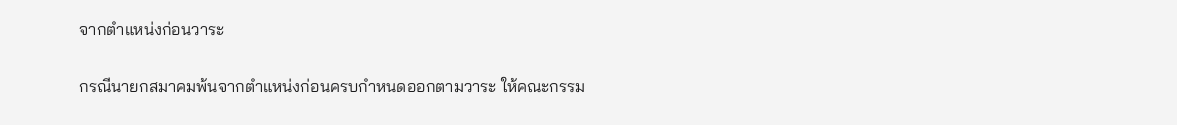จากตำแหน่งก่อนวาระ

กรณีนายกสมาคมพ้นจากตำแหน่งก่อนครบกำหนดออกตามวาระ ให้คณะกรรม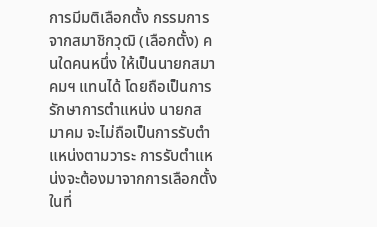การมีมติเลือกตั้ง กรรมการจากสมาชิกวุฒิ (เลือกตั้ง) คนใดคนหนึ่ง ให้เป็นนายกสมาคมฯ แทนได้ โดยถือเป็นการรักษาการตำแหน่ง นายกสมาคม จะไม่ถือเป็นการรับตำแหน่งตามวาระ การรับตำแหน่งจะต้องมาจากการเลือกตั้ง ในที่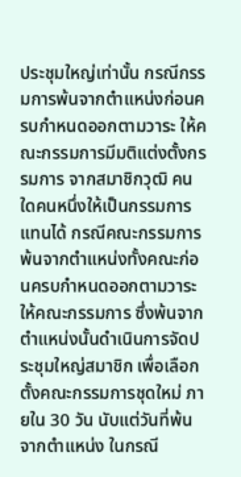ประชุมใหญ่เท่านั้น กรณีกรรมการพ้นจากตำแหน่งก่อนครบกำหนดออกตามวาระ ให้คณะกรรมการมีมติแต่งตั้งกรรมการ จากสมาชิกวุฒิ คนใดคนหนึ่งให้เป็นกรรมการแทนได้ กรณีคณะกรรมการพ้นจากตำแหน่งทั้งคณะก่อนครบกำหนดออกตามวาระ ให้คณะกรรมการ ซึ่งพ้นจากตำแหน่งนั้นดำเนินการจัดประชุมใหญ่สมาชิก เพื่อเลือกตั้งคณะกรรมการชุดใหม่ ภายใน 30 วัน นับแต่วันที่พ้นจากตำแหน่ง ในกรณี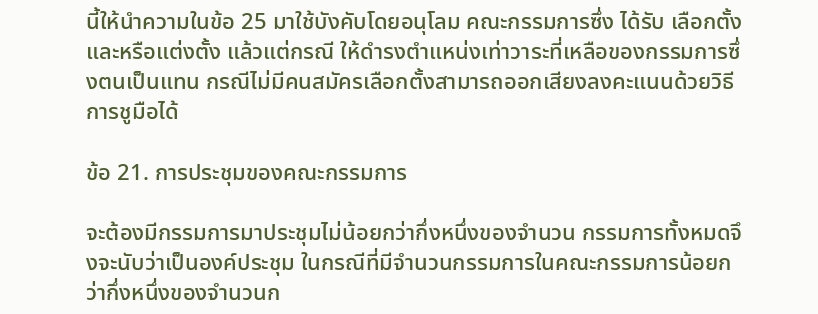นี้ให้นำความในข้อ 25 มาใช้บังคับโดยอนุโลม คณะกรรมการซึ่ง ได้รับ เลือกตั้ง และหรือแต่งตั้ง แล้วแต่กรณี ให้ดำรงตำแหน่งเท่าวาระที่เหลือของกรรมการซึ่งตนเป็นแทน กรณีไม่มีคนสมัครเลือกตั้งสามารถออกเสียงลงคะแนนด้วยวิธีการชูมือได้

ข้อ 21. การประชุมของคณะกรรมการ

จะต้องมีกรรมการมาประชุมไม่น้อยกว่ากึ่งหนึ่งของจำนวน กรรมการทั้งหมดจึงจะนับว่าเป็นองค์ประชุม ในกรณีที่มีจำนวนกรรมการในคณะกรรมการน้อยกว่ากึ่งหนึ่งของจำนวนก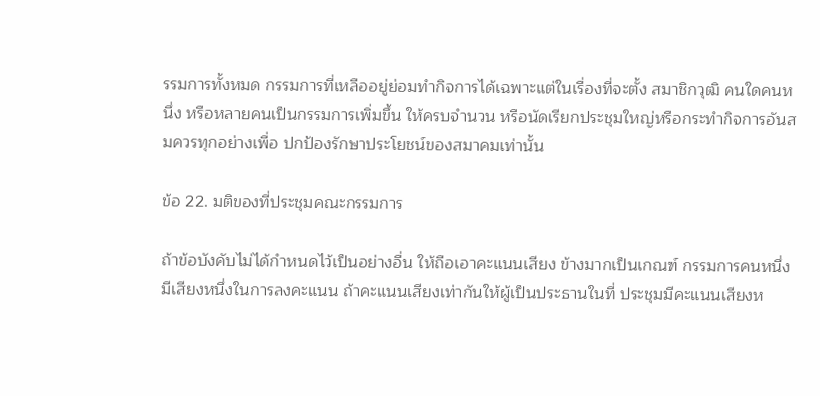รรมการทั้งหมด กรรมการที่เหลืออยู่ย่อมทำกิจการได้เฉพาะแต่ในเรื่องที่จะตั้ง สมาชิกวุฒิ คนใดคนหนึ่ง หรือหลายคนเป็นกรรมการเพิ่มขึ้น ให้ครบจำนวน หรือนัดเรียกประชุมใหญ่หรือกระทำกิจการอันสมควรทุกอย่างเพื่อ ปกป้องรักษาประโยชน์ของสมาคมเท่านั้น

ข้อ 22. มติของที่ประชุมคณะกรรมการ

ถ้าข้อบังคับไม่ได้กำหนดไว้เป็นอย่างอื่น ให้ถือเอาคะแนนเสียง ข้างมากเป็นเกณฑ์ กรรมการคนหนึ่งมีเสียงหนึ่งในการลงคะแนน ถ้าคะแนนเสียงเท่ากันให้ผู้เป็นประธานในที่ ประชุมมีคะแนนเสียงห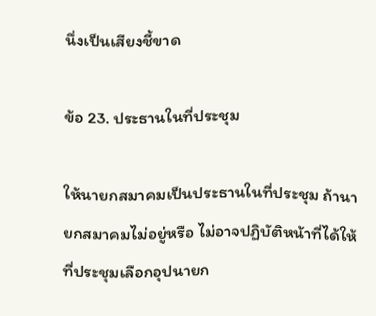นึ่งเป็นเสียงชี้ขาด

ข้อ 23. ประธานในที่ประชุม

ให้นายกสมาคมเป็นประธานในที่ประชุม ถ้านายกสมาคมไม่อยู่หรือ ไม่อาจปฏิบัติหน้าที่ได้ให้ที่ประชุมเลือกอุปนายก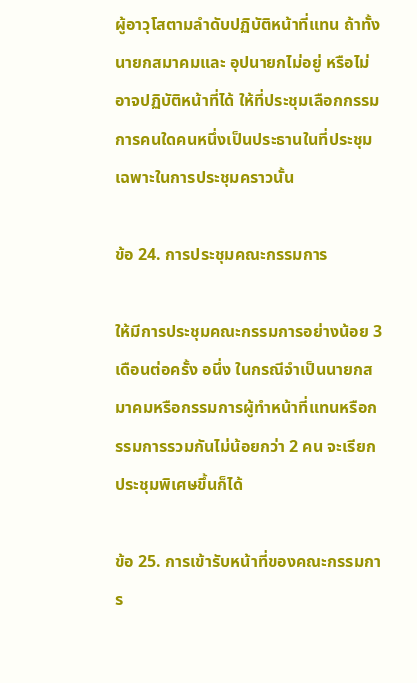ผู้อาวุโสตามลำดับปฏิบัติหน้าที่แทน ถ้าทั้งนายกสมาคมและ อุปนายกไม่อยู่ หรือไม่อาจปฏิบัติหน้าที่ได้ ให้ที่ประชุมเลือกกรรมการคนใดคนหนึ่งเป็นประธานในที่ประชุม เฉพาะในการประชุมคราวนั้น

ข้อ 24. การประชุมคณะกรรมการ

ให้มีการประชุมคณะกรรมการอย่างน้อย 3 เดือนต่อครั้ง อนึ่ง ในกรณีจำเป็นนายกสมาคมหรือกรรมการผู้ทำหน้าที่แทนหรือกรรมการรวมกันไม่น้อยกว่า 2 คน จะเรียกประชุมพิเศษขึ้นก็ได้

ข้อ 25. การเข้ารับหน้าที่ของคณะกรรมการ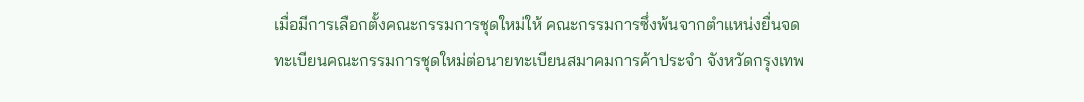เมื่อมีการเลือกตั้งคณะกรรมการชุดใหม่ให้ คณะกรรมการซึ่งพ้นจากตำแหน่งยื่นจดทะเบียนคณะกรรมการชุดใหม่ต่อนายทะเบียนสมาคมการค้าประจำ จังหวัดกรุงเทพ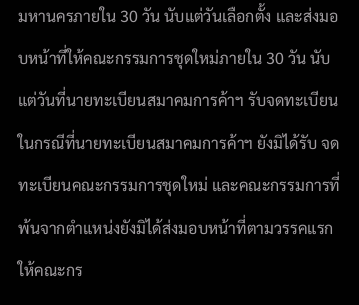มหานครภายใน 30 วัน นับแต่วันเลือกตั้ง และส่งมอบหน้าที่ให้คณะกรรมการชุดใหม่ภายใน 30 วัน นับแต่วันที่นายทะเบียนสมาคมการค้าฯ รับจดทะเบียน ในกรณีที่นายทะเบียนสมาคมการค้าฯ ยังมิได้รับ จดทะเบียนคณะกรรมการชุดใหม่ และคณะกรรมการที่พ้นจากตำแหน่งยังมิได้ส่งมอบหน้าที่ตามวรรคแรก ให้คณะกร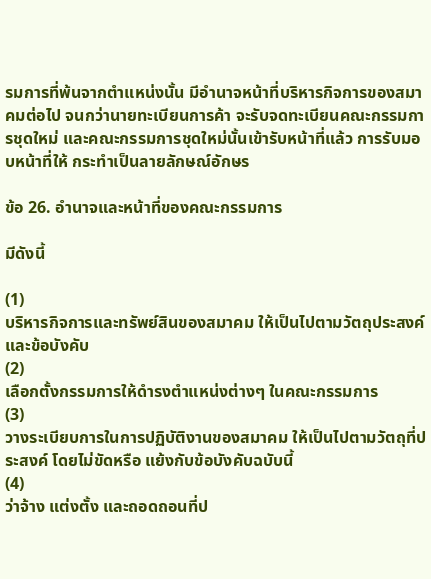รมการที่พ้นจากตำแหน่งนั้น มีอำนาจหน้าที่บริหารกิจการของสมาคมต่อไป จนกว่านายทะเบียนการค้า จะรับจดทะเบียนคณะกรรมการชุดใหม่ และคณะกรรมการชุดใหม่นั้นเข้ารับหน้าที่แล้ว การรับมอบหน้าที่ให้ กระทำเป็นลายลักษณ์อักษร

ข้อ 26. อำนาจและหน้าที่ของคณะกรรมการ

มีดังนี้

(1)
บริหารกิจการและทรัพย์สินของสมาคม ให้เป็นไปตามวัตถุประสงค์และข้อบังคับ
(2)
เลือกตั้งกรรมการให้ดำรงตำแหน่งต่างๆ ในคณะกรรมการ
(3)
วางระเบียบการในการปฏิบัติงานของสมาคม ให้เป็นไปตามวัตถุที่ประสงค์ โดยไม่ขัดหรือ แย้งกับข้อบังคับฉบับนี้
(4)
ว่าจ้าง แต่งตั้ง และถอดถอนที่ป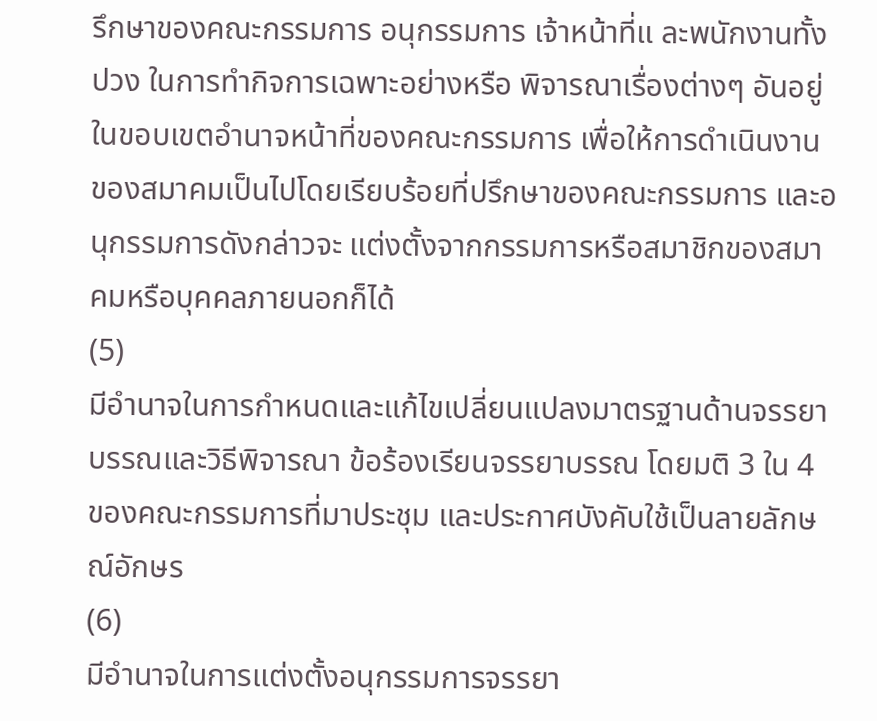รึกษาของคณะกรรมการ อนุกรรมการ เจ้าหน้าที่แ ละพนักงานทั้งปวง ในการทำกิจการเฉพาะอย่างหรือ พิจารณาเรื่องต่างๆ อันอยู่ในขอบเขตอำนาจหน้าที่ของคณะกรรมการ เพื่อให้การดำเนินงาน ของสมาคมเป็นไปโดยเรียบร้อยที่ปรึกษาของคณะกรรมการ และอนุกรรมการดังกล่าวจะ แต่งตั้งจากกรรมการหรือสมาชิกของสมาคมหรือบุคคลภายนอกก็ได้
(5)
มีอำนาจในการกำหนดและแก้ไขเปลี่ยนแปลงมาตรฐานด้านจรรยาบรรณและวิธีพิจารณา ข้อร้องเรียนจรรยาบรรณ โดยมติ 3 ใน 4 ของคณะกรรมการที่มาประชุม และประกาศบังคับใช้เป็นลายลักษณ์อักษร
(6)
มีอำนาจในการแต่งตั้งอนุกรรมการจรรยา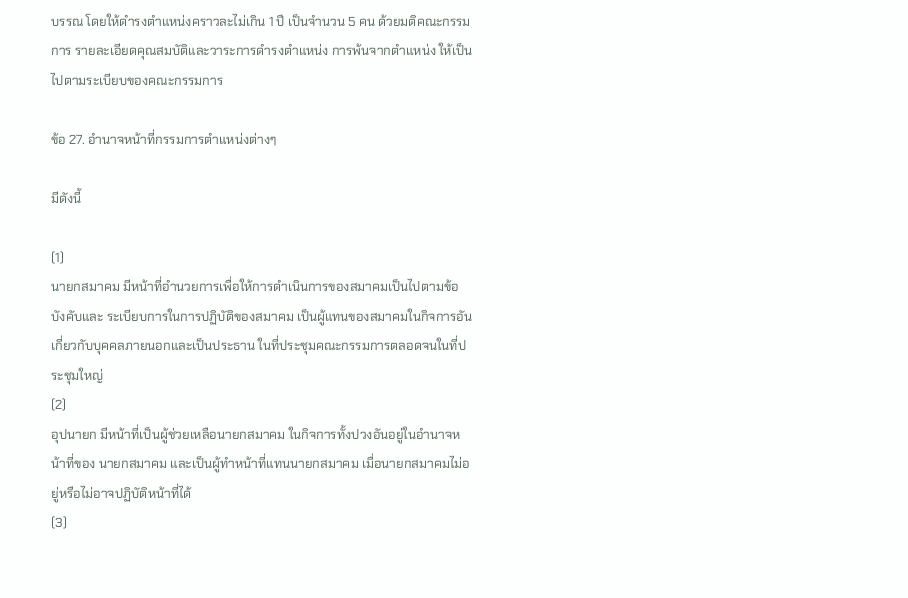บรรณ โดยให้ดำรงตำแหน่งคราวละไม่เกิน 1 ปี เป็นจำนวน 5 คน ด้วยมติคณะกรรมการ รายละเอียดคุณสมบัติและวาระการดำรงตำแหน่ง การพ้นจากตำแหน่ง ให้เป็นไปตามระเบียบของคณะกรรมการ

ข้อ 27. อำนาจหน้าที่กรรมการตำแหน่งต่างๆ

มีดังนี้

(1)
นายกสมาคม มีหน้าที่อำนวยการเพื่อให้การดำเนินการของสมาคมเป็นไปตามข้อบังคับและ ระเบียบการในการปฏิบัติของสมาคม เป็นผู้แทนของสมาคมในกิจการอันเกี่ยวกับบุคคลภายนอกและเป็นประธาน ในที่ประชุมคณะกรรมการตลอดจนในที่ประชุมใหญ่
(2)
อุปนายก มีหน้าที่เป็นผู้ช่วยเหลือนายกสมาคม ในกิจการทั้งปวงอันอยู่ในอำนาจหน้าที่ของ นายกสมาคม และเป็นผู้ทำหน้าที่แทนนายกสมาคม เมื่อนายกสมาคมไม่อยู่หรือไม่อาจปฏิบัติหน้าที่ได้
(3)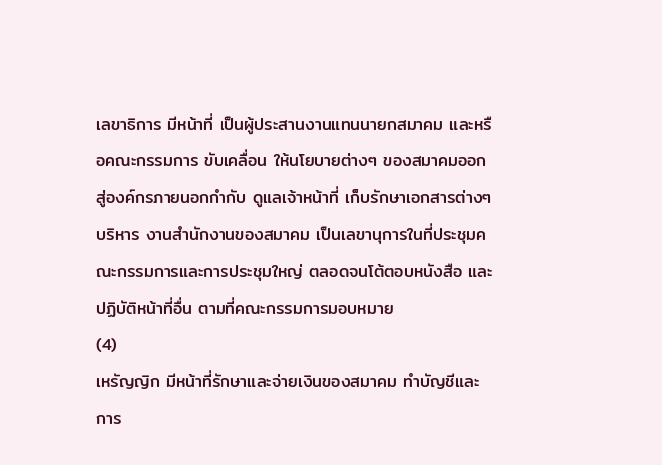เลขาธิการ มีหน้าที่ เป็นผู้ประสานงานแทนนายกสมาคม และหรือคณะกรรมการ ขับเคลื่อน ให้นโยบายต่างๆ ของสมาคมออกสู่องค์กรภายนอกกำกับ ดูแลเจ้าหน้าที่ เก็บรักษาเอกสารต่างๆ บริหาร งานสำนักงานของสมาคม เป็นเลขานุการในที่ประชุมคณะกรรมการและการประชุมใหญ่ ตลอดจนโต้ตอบหนังสือ และปฏิบัติหน้าที่อื่น ตามที่คณะกรรมการมอบหมาย
(4)
เหรัญญิก มีหน้าที่รักษาและจ่ายเงินของสมาคม ทำบัญชีและการ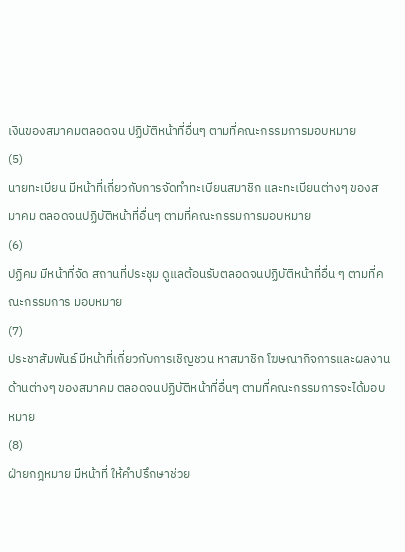เงินของสมาคมตลอดจน ปฏิบัติหน้าที่อื่นๆ ตามที่คณะกรรมการมอบหมาย
(5)
นายทะเบียน มีหน้าที่เกี่ยวกับการจัดทำทะเบียนสมาชิก และทะเบียนต่างๆ ของสมาคม ตลอดจนปฏิบัติหน้าที่อื่นๆ ตามที่คณะกรรมการมอบหมาย
(6)
ปฏิคม มีหน้าที่จัด สถานที่ประชุม ดูแลต้อนรับตลอดจนปฏิบัติหน้าที่อื่น ๆ ตามที่คณะกรรมการ มอบหมาย
(7)
ประชาสัมพันธ์ มีหน้าที่เกี่ยวกับการเชิญชวน หาสมาชิก โฆษณากิจการและผลงานด้านต่างๆ ของสมาคม ตลอดจนปฏิบัติหน้าที่อื่นๆ ตามที่คณะกรรมการจะได้มอบหมาย
(8)
ฝ่ายกฎหมาย มีหน้าที่ ให้คำปรึกษาช่วย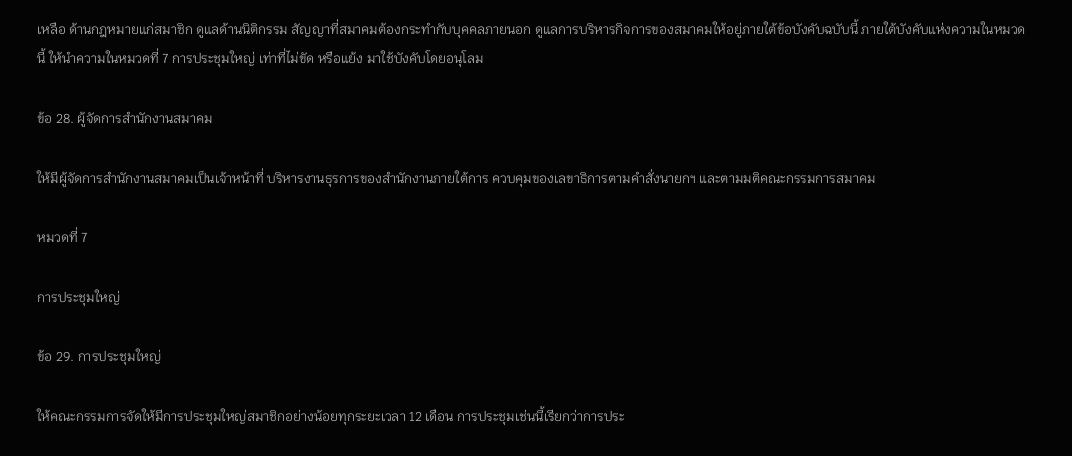เหลือ ด้านกฎหมายแก่สมาชิก ดูแลด้านนิติกรรม สัญญาที่สมาคมต้องกระทำกับบุคคลภายนอก ดูแลการบริหารกิจการของสมาคมให้อยู่ภายใต้ข้อบังคับฉบับนี้ ภายใต้บังคับแห่งความในหมวดนี้ ให้นำความในหมวดที่ 7 การประชุมใหญ่ เท่าที่ไม่ขัด หรือแย้ง มาใช้บังคับโดยอนุโลม

ข้อ 28. ผู้จัดการสำนักงานสมาคม

ให้มีผู้จัดการสำนักงานสมาคมเป็นเจ้าหน้าที่ บริหารงานธุรการของสำนักงานภายใต้การ ควบคุมของเลขาธิการตามคำสั่งนายกฯ และตามมติคณะกรรมการสมาคม

หมวดที่ 7

การประชุมใหญ่

ข้อ 29. การประชุมใหญ่

ให้คณะกรรมการจัดให้มีการประชุมใหญ่สมาชิกอย่างน้อยทุกระยะเวลา 12 เดือน การประชุมเช่นนี้เรียกว่าการประ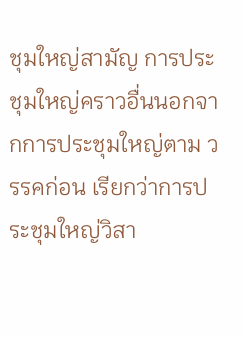ชุมใหญ่สามัญ การประชุมใหญ่คราวอื่นนอกจากการประชุมใหญ่ตาม วรรคก่อน เรียกว่าการประชุมใหญ่วิสา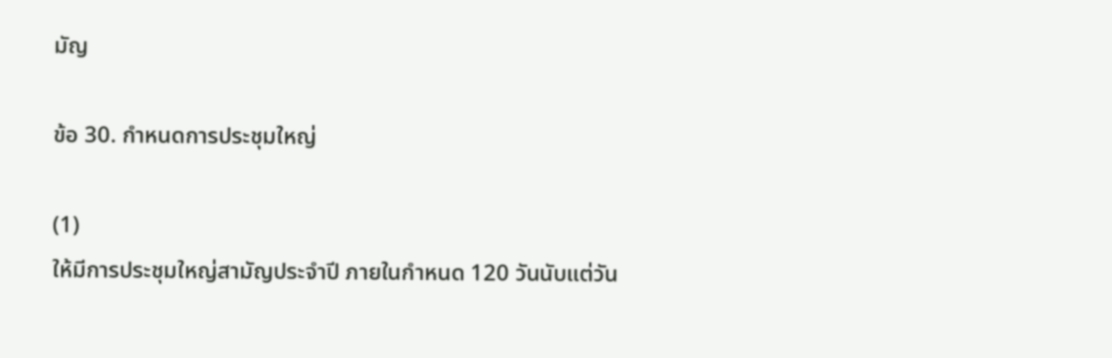มัญ

ข้อ 30. กำหนดการประชุมใหญ่

(1)
ให้มีการประชุมใหญ่สามัญประจำปี ภายในกำหนด 120 วันนับแต่วัน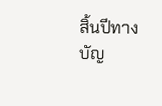สิ้นปีทางบัญ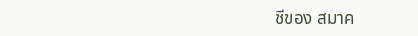ชีของ สมาค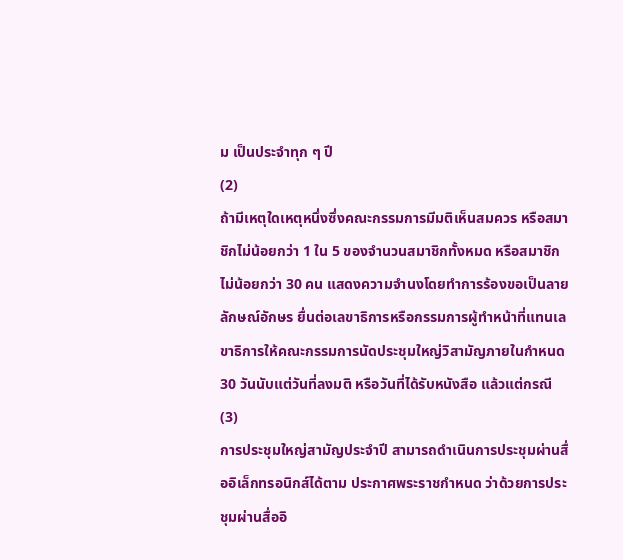ม เป็นประจำทุก ๆ ปี
(2)
ถ้ามีเหตุใดเหตุหนึ่งซึ่งคณะกรรมการมีมติเห็นสมควร หรือสมาชิกไม่น้อยกว่า 1 ใน 5 ของจำนวนสมาชิกทั้งหมด หรือสมาชิกไม่น้อยกว่า 30 คน แสดงความจำนงโดยทำการร้องขอเป็นลายลักษณ์อักษร ยื่นต่อเลขาธิการหรือกรรมการผู้ทำหน้าที่แทนเลขาธิการให้คณะกรรมการนัดประชุมใหญ่วิสามัญภายในกำหนด 30 วันนับแต่วันที่ลงมติ หรือวันที่ได้รับหนังสือ แล้วแต่กรณี
(3)
การประชุมใหญ่สามัญประจำปี สามารถดำเนินการประชุมผ่านสื่ออิเล็กทรอนิกส์ได้ตาม ประกาศพระราชกำหนด ว่าด้วยการประชุมผ่านสื่ออิ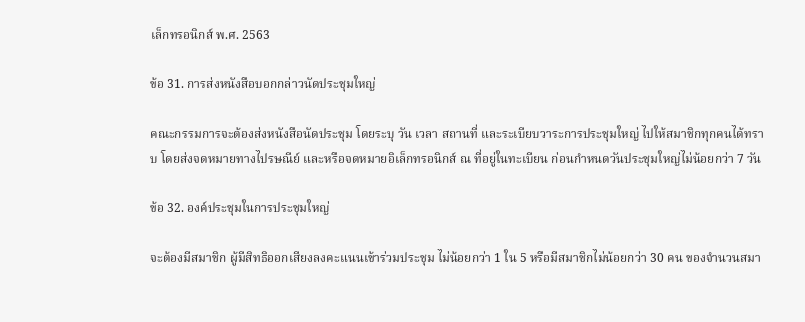เล็กทรอนิกส์ พ.ศ. 2563

ข้อ 31. การส่งหนังสือบอกกล่าวนัดประชุมใหญ่

คณะกรรมการจะต้องส่งหนังสือนัดประชุม โดยระบุ วัน เวลา สถานที่ และระเบียบวาระการประชุมใหญ่ ไปให้สมาชิกทุกคนได้ทราบ โดยส่งจดหมายทางไปรษณีย์ และหรือจดหมายอิเล็กทรอนิกส์ ณ ที่อยู่ในทะเบียน ก่อนกำหนดวันประชุมใหญ่ไม่น้อยกว่า 7 วัน

ข้อ 32. องค์ประชุมในการประชุมใหญ่

จะต้องมีสมาชิก ผู้มีสิทธิออกเสียงลงคะแนนเข้าร่วมประชุม ไม่น้อยกว่า 1 ใน 5 หรือมีสมาชิกไม่น้อยกว่า 30 คน ของจำนวนสมา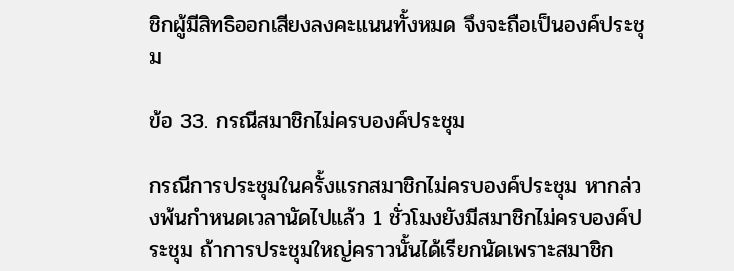ชิกผู้มีสิทธิออกเสียงลงคะแนนทั้งหมด จึงจะถือเป็นองค์ประชุม

ข้อ 33. กรณีสมาชิกไม่ครบองค์ประชุม

กรณีการประชุมในครั้งแรกสมาชิกไม่ครบองค์ประชุม หากล่วงพ้นกำหนดเวลานัดไปแล้ว 1 ชั่วโมงยังมีสมาชิกไม่ครบองค์ประชุม ถ้าการประชุมใหญ่คราวนั้นได้เรียกนัดเพราะสมาชิก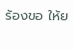ร้องขอ ให้ย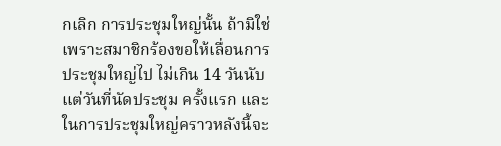กเลิก การประชุมใหญ่นั้น ถ้ามิใช่เพราะสมาชิกร้องขอให้เลื่อนการประชุมใหญ่ไป ไม่เกิน 14 วันนับแต่วันที่นัดประชุม ครั้งแรก และในการประชุมใหญ่คราวหลังนี้จะ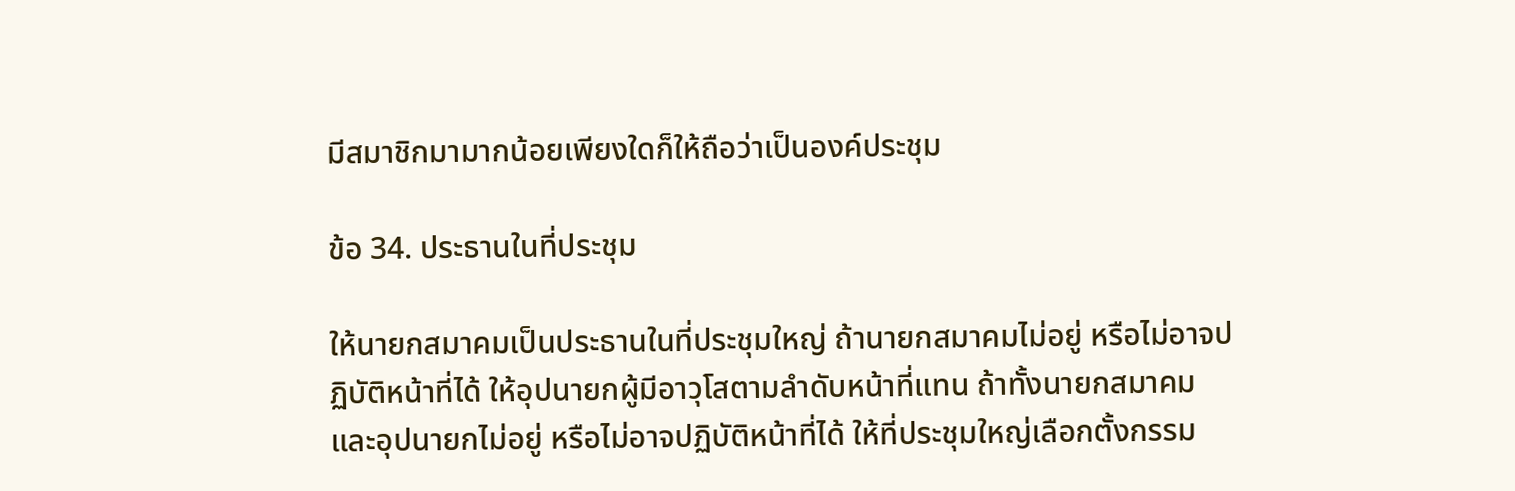มีสมาชิกมามากน้อยเพียงใดก็ให้ถือว่าเป็นองค์ประชุม

ข้อ 34. ประธานในที่ประชุม

ให้นายกสมาคมเป็นประธานในที่ประชุมใหญ่ ถ้านายกสมาคมไม่อยู่ หรือไม่อาจปฏิบัติหน้าที่ได้ ให้อุปนายกผู้มีอาวุโสตามลำดับหน้าที่แทน ถ้าทั้งนายกสมาคมและอุปนายกไม่อยู่ หรือไม่อาจปฏิบัติหน้าที่ได้ ให้ที่ประชุมใหญ่เลือกตั้งกรรม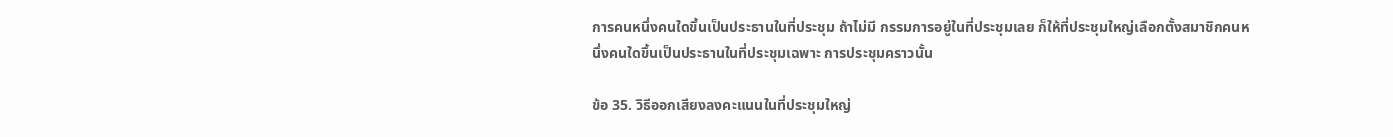การคนหนึ่งคนใดขึ้นเป็นประธานในที่ประชุม ถ้าไม่มี กรรมการอยู่ในที่ประชุมเลย ก็ให้ที่ประชุมใหญ่เลือกตั้งสมาชิกคนหนึ่งคนใดขึ้นเป็นประธานในที่ประชุมเฉพาะ การประชุมคราวนั้น

ข้อ 35. วิธีออกเสียงลงคะแนนในที่ประชุมใหญ่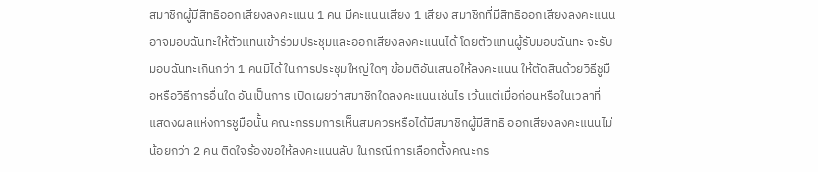สมาชิกผู้มีสิทธิออกเสียงลงคะแนน 1 คน มีคะแนนเสียง 1 เสียง สมาชิกที่มีสิทธิออกเสียงลงคะแนน อาจมอบฉันทะให้ตัวแทนเข้าร่วมประชุมและออกเสียงลงคะแนนได้ โดยตัวแทนผู้รับมอบฉันทะ จะรับมอบฉันทะเกินกว่า 1 คนมิได้ ในการประชุมใหญ่ใดๆ ข้อมติอันเสนอให้ลงคะแนน ให้ตัดสินด้วยวิธีชูมือหรือวิธีการอื่นใด อันเป็นการ เปิดเผยว่าสมาชิกใดลงคะแนนเช่นไร เว้นแต่เมื่อก่อนหรือในเวลาที่แสดงผลแห่งการชูมือนั้น คณะกรรมการเห็นสมควรหรือได้มีสมาชิกผู้มีสิทธิ ออกเสียงลงคะแนนไม่น้อยกว่า 2 คน ติดใจร้องขอให้ลงคะแนนลับ ในกรณีการเลือกตั้งคณะกร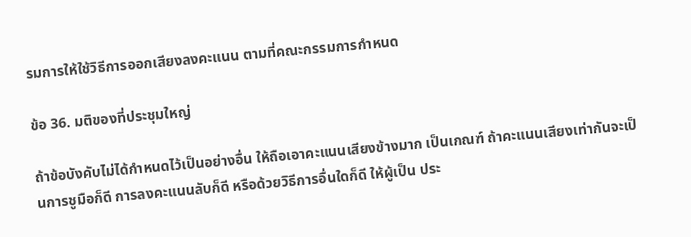รมการให้ใช้วิธีการออกเสียงลงคะแนน ตามที่คณะกรรมการกำหนด

ข้อ 36. มติของที่ประชุมใหญ่

ถ้าข้อบังคับไม่ได้กำหนดไว้เป็นอย่างอื่น ให้ถือเอาคะแนนเสียงข้างมาก เป็นเกณฑ์ ถ้าคะแนนเสียงเท่ากันจะเป็นการชูมือก็ดี การลงคะแนนลับก็ดี หรือด้วยวิธีการอื่นใดก็ดี ให้ผู้เป็น ประ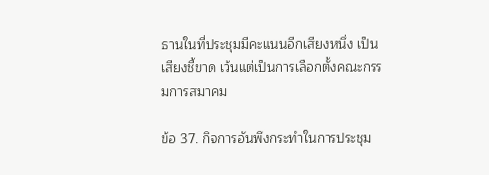ธานในที่ประชุมมีคะแนนอีกเสียงหนึ่ง เป็นเสียงชี้ขาด เว้นแต่เป็นการเลือกตั้งคณะกรรมการสมาคม

ข้อ 37. กิจการอันพึงกระทำในการประชุม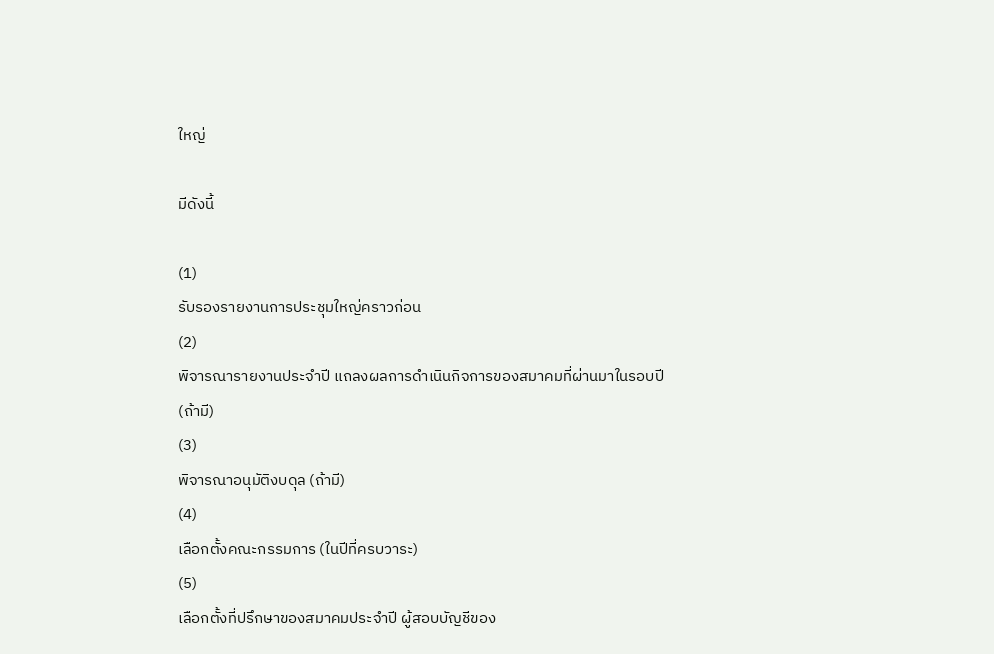ใหญ่

มีดังนี้

(1)
รับรองรายงานการประชุมใหญ่คราวก่อน
(2)
พิจารณารายงานประจำปี แถลงผลการดำเนินกิจการของสมาคมที่ผ่านมาในรอบปี (ถ้ามี)
(3)
พิจารณาอนุมัติงบดุล (ถ้ามี)
(4)
เลือกตั้งคณะกรรมการ (ในปีที่ครบวาระ)
(5)
เลือกตั้งที่ปรึกษาของสมาคมประจำปี ผู้สอบบัญชีของ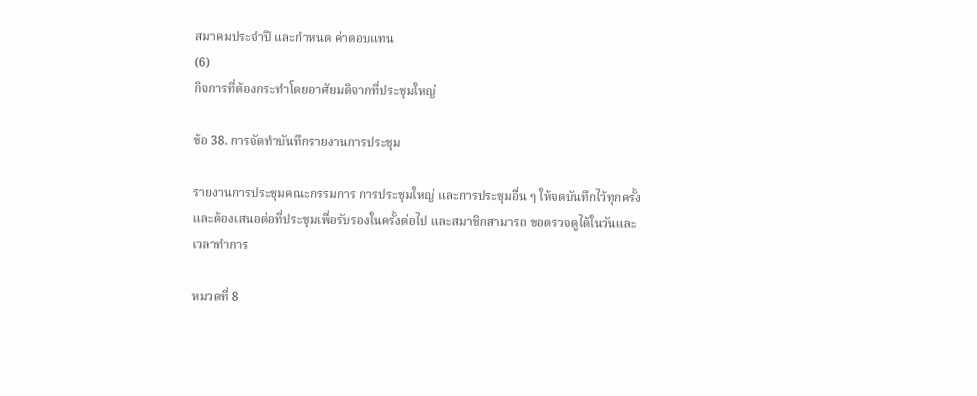สมาคมประจำปี และกำหนด ค่าตอบแทน
(6)
กิจการที่ต้องกระทำโดยอาศัยมติจากที่ประชุมใหญ่

ข้อ 38. การจัดทำบันทึกรายงานการประชุม

รายงานการประชุมคณะกรรมการ การประชุมใหญ่ และการประชุมอื่น ๆ ให้จดบันทึกไว้ทุกครั้ง และต้องเสนอต่อที่ประชุมเพื่อรับรองในครั้งต่อไป และสมาชิกสามารถ ขอตรวจดูได้ในวันและเวลาทำการ

หมวดที่ 8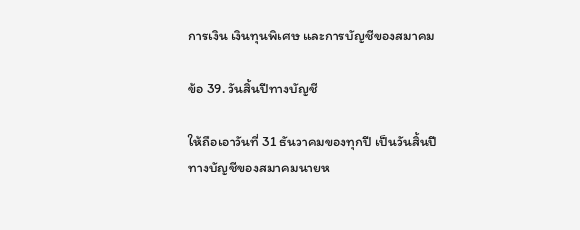การเงิน เงินทุนพิเศษ และการบัญชีของสมาคม

ข้อ 39. วันสิ้นปีทางบัญชี

ให้ถือเอาวันที่ 31 ธันวาคมของทุกปี เป็นวันสิ้นปีทางบัญชีของสมาคมนายห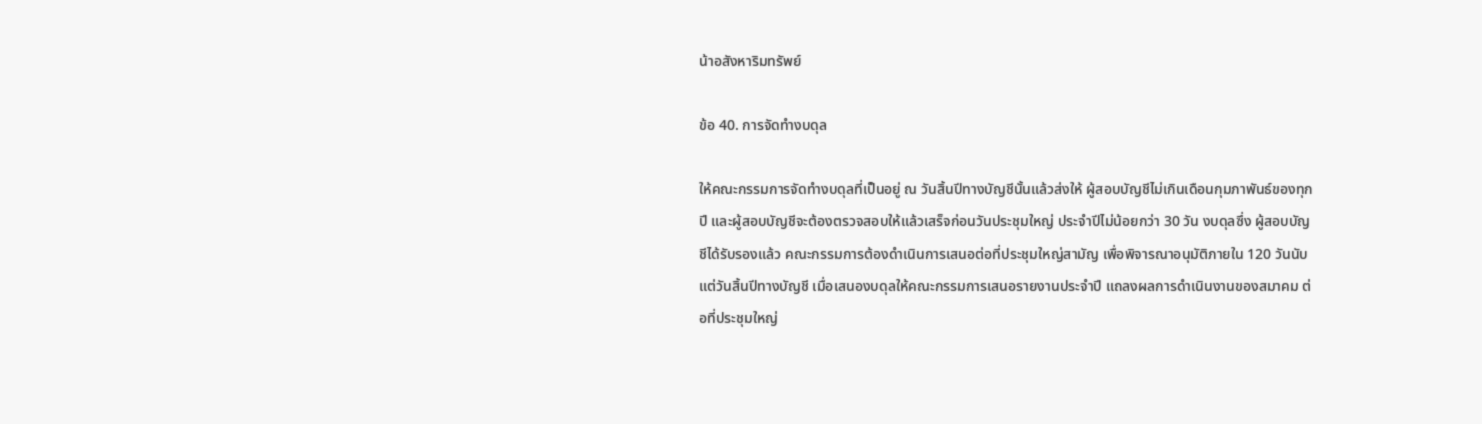น้าอสังหาริมทรัพย์

ข้อ 40. การจัดทำงบดุล

ให้คณะกรรมการจัดทำงบดุลที่เป็นอยู่ ณ วันสิ้นปีทางบัญชีนั้นแล้วส่งให้ ผู้สอบบัญชีไม่เกินเดือนกุมภาพันธ์ของทุกปี และผู้สอบบัญชีจะต้องตรวจสอบให้แล้วเสร็จก่อนวันประชุมใหญ่ ประจำปีไม่น้อยกว่า 30 วัน งบดุลซึ่ง ผู้สอบบัญชีได้รับรองแล้ว คณะกรรมการต้องดำเนินการเสนอต่อที่ประชุมใหญ่สามัญ เพื่อพิจารณาอนุมัติภายใน 120 วันนับแต่วันสิ้นปีทางบัญชี เมื่อเสนองบดุลให้คณะกรรมการเสนอรายงานประจำปี แถลงผลการดำเนินงานของสมาคม ต่อที่ประชุมใหญ่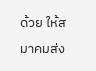ด้วย ให้สมาคมส่ง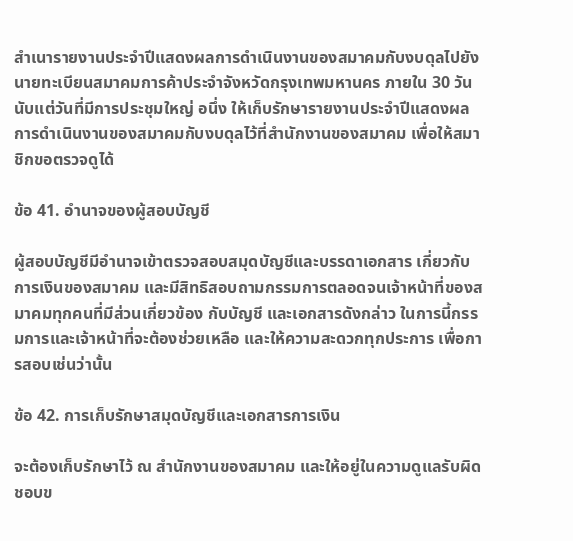สำเนารายงานประจำปีแสดงผลการดำเนินงานของสมาคมกับงบดุลไปยัง นายทะเบียนสมาคมการค้าประจำจังหวัดกรุงเทพมหานคร ภายใน 30 วันนับแต่วันที่มีการประชุมใหญ่ อนึ่ง ให้เก็บรักษารายงานประจำปีแสดงผลการดำเนินงานของสมาคมกับงบดุลไว้ที่สำนักงานของสมาคม เพื่อให้สมาชิกขอตรวจดูได้

ข้อ 41. อำนาจของผู้สอบบัญชี

ผู้สอบบัญชีมีอำนาจเข้าตรวจสอบสมุดบัญชีและบรรดาเอกสาร เกี่ยวกับการเงินของสมาคม และมีสิทธิสอบถามกรรมการตลอดจนเจ้าหน้าที่ของสมาคมทุกคนที่มีส่วนเกี่ยวข้อง กับบัญชี และเอกสารดังกล่าว ในการนี้กรรมการและเจ้าหน้าที่จะต้องช่วยเหลือ และให้ความสะดวกทุกประการ เพื่อการสอบเช่นว่านั้น

ข้อ 42. การเก็บรักษาสมุดบัญชีและเอกสารการเงิน

จะต้องเก็บรักษาไว้ ณ สำนักงานของสมาคม และให้อยู่ในความดูแลรับผิดชอบข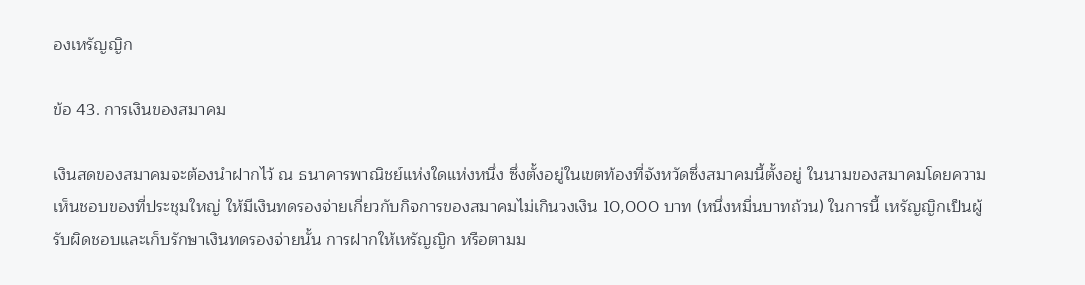องเหรัญญิก

ข้อ 43. การเงินของสมาคม

เงินสดของสมาคมจะต้องนำฝากไว้ ณ ธนาคารพาณิชย์แห่งใดแห่งหนึ่ง ซึ่งตั้งอยู่ในเขตท้องที่จังหวัดซึ่งสมาคมนี้ตั้งอยู่ ในนามของสมาคมโดยความเห็นชอบของที่ประชุมใหญ่ ให้มีเงินทดรองจ่ายเกี่ยวกับกิจการของสมาคมไม่เกินวงเงิน 10,000 บาท (หนึ่งหมื่นบาทถ้วน) ในการนี้ เหรัญญิกเป็นผู้รับผิดชอบและเก็บรักษาเงินทดรองจ่ายนั้น การฝากให้เหรัญญิก หรือตามม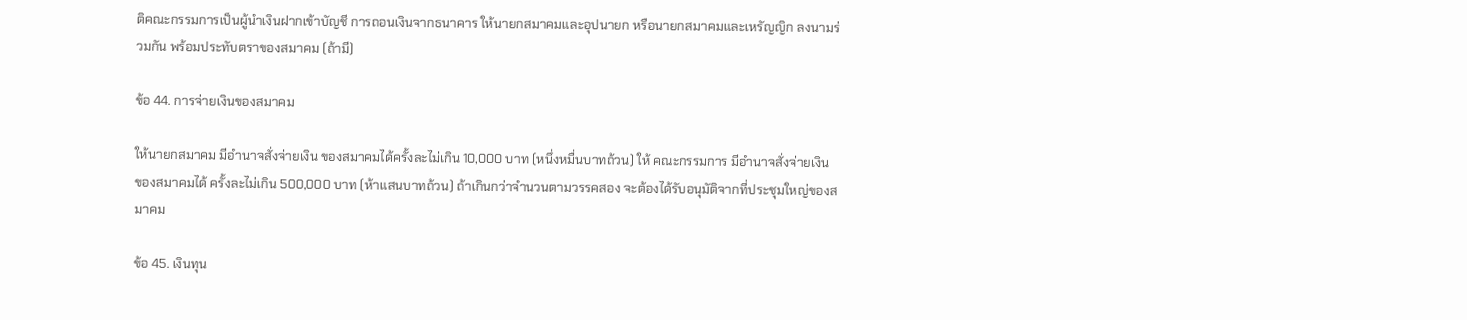ติคณะกรรมการเป็นผู้นำเงินฝากเข้าบัญชี การถอนเงินจากธนาคาร ให้นายกสมาคมและอุปนายก หรือนายกสมาคมและเหรัญญิก ลงนามร่วมกัน พร้อมประทับตราของสมาคม (ถ้ามี)

ข้อ 44. การจ่ายเงินของสมาคม

ให้นายกสมาคม มีอำนาจสั่งจ่ายเงิน ของสมาคมได้ครั้งละไม่เกิน 10,000 บาท (หนึ่งหมื่นบาทถ้วน) ให้ คณะกรรมการ มีอำนาจสั่งจ่ายเงิน ของสมาคมได้ ครั้งละไม่เกิน 500,000 บาท (ห้าแสนบาทถ้วน) ถ้าเกินกว่าจำนวนตามวรรคสอง จะต้องได้รับอนุมัติจากที่ประชุมใหญ่ของสมาคม

ข้อ 45. เงินทุน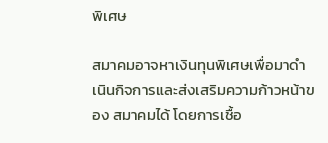พิเศษ

สมาคมอาจหาเงินทุนพิเศษเพื่อมาดำเนินกิจการและส่งเสริมความก้าวหน้าของ สมาคมได้ โดยการเชื้อ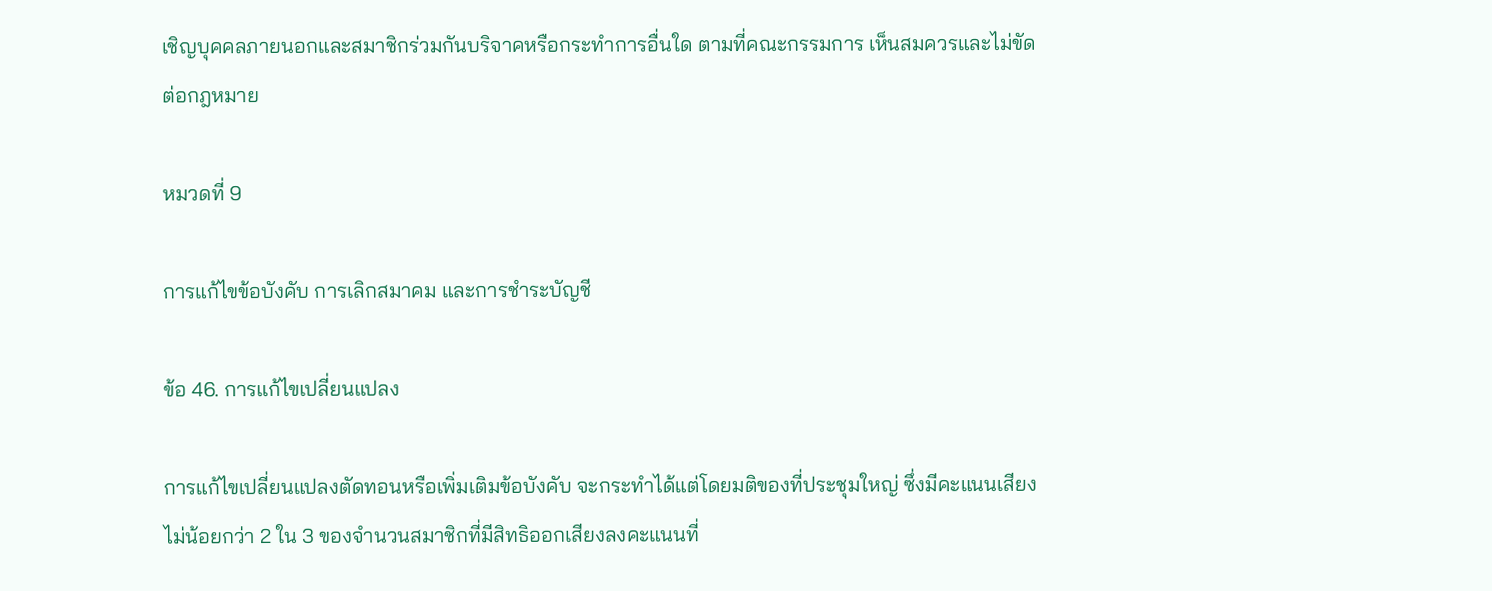เชิญบุคคลภายนอกและสมาชิกร่วมกันบริจาคหรือกระทำการอื่นใด ตามที่คณะกรรมการ เห็นสมควรและไม่ขัดต่อกฎหมาย

หมวดที่ 9

การแก้ไขข้อบังคับ การเลิกสมาคม และการชำระบัญชี

ข้อ 46. การแก้ไขเปลี่ยนแปลง

การแก้ไขเปลี่ยนแปลงตัดทอนหรือเพิ่มเติมข้อบังคับ จะกระทำได้แต่โดยมติของที่ประชุมใหญ่ ซึ่งมีคะแนนเสียงไม่น้อยกว่า 2 ใน 3 ของจำนวนสมาชิกที่มีสิทธิออกเสียงลงคะแนนที่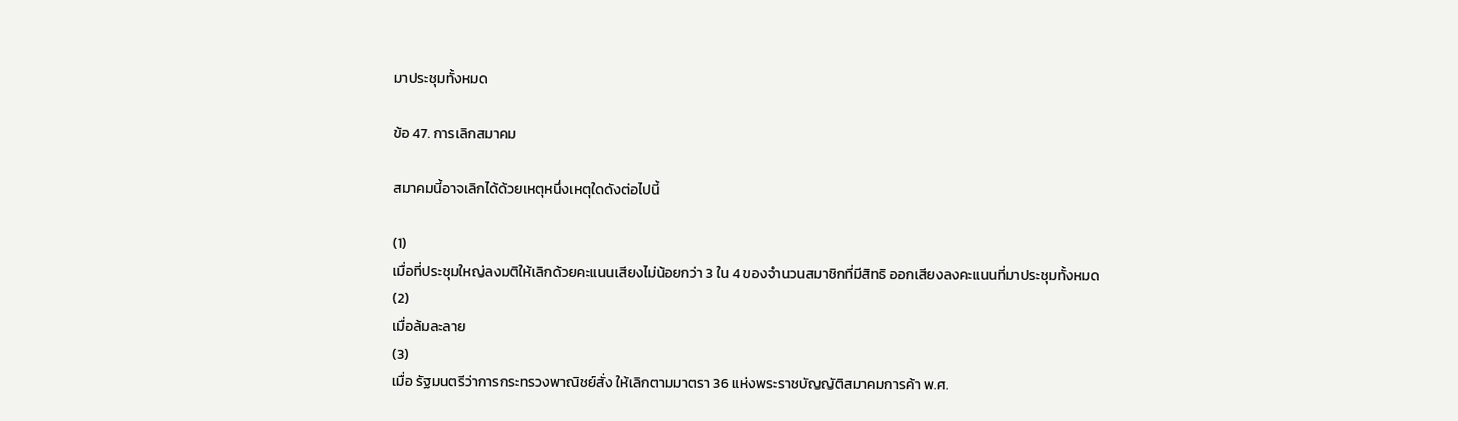มาประชุมทั้งหมด

ข้อ 47. การเลิกสมาคม

สมาคมนี้อาจเลิกได้ด้วยเหตุหนึ่งเหตุใดดังต่อไปนี้

(1)
เมื่อที่ประชุมใหญ่ลงมติให้เลิกด้วยคะแนนเสียงไม่น้อยกว่า 3 ใน 4 ของจำนวนสมาชิกที่มีสิทธิ ออกเสียงลงคะแนนที่มาประชุมทั้งหมด
(2)
เมื่อล้มละลาย
(3)
เมื่อ รัฐมนตรีว่าการกระทรวงพาณิชย์สั่ง ให้เลิกตามมาตรา 36 แห่งพระราชบัญญัติสมาคมการค้า พ.ศ.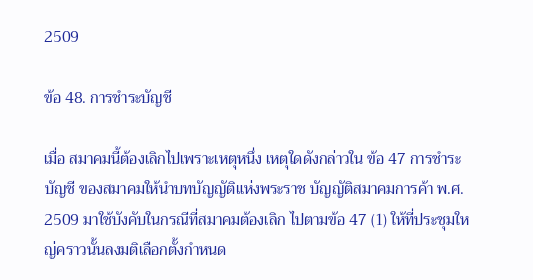2509

ข้อ 48. การชำระบัญชี

เมื่อ สมาคมนี้ต้องเลิกไปเพราะเหตุหนึ่ง เหตุใดดังกล่าวใน ข้อ 47 การชำระบัญชี ของสมาคมให้นำบทบัญญัติแห่งพระราช บัญญัติสมาคมการค้า พ.ศ. 2509 มาใช้บังคับในกรณีที่สมาคมต้องเลิก ไปตามข้อ 47 (1) ให้ที่ประชุมใหญ่คราวนั้นลงมติเลือกตั้งกำหนด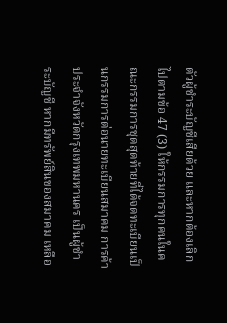ตัวผู้ชำระบัญชีเสียด้วย และหากต้องเลิกไปตามข้อ 47 (3) ให้กรรมการทุกคนในคณะกรรมการชุดสุดท้ายที่ได้จดทะเบียนเป็นกรรมการต่อนายทะเบียนสมาคม การค้าประจำจังหวัดกรุงเทพมหานคร เป็นผู้ชำระบัญชี หากมีทรัพย์สินของสมาคม เหลือ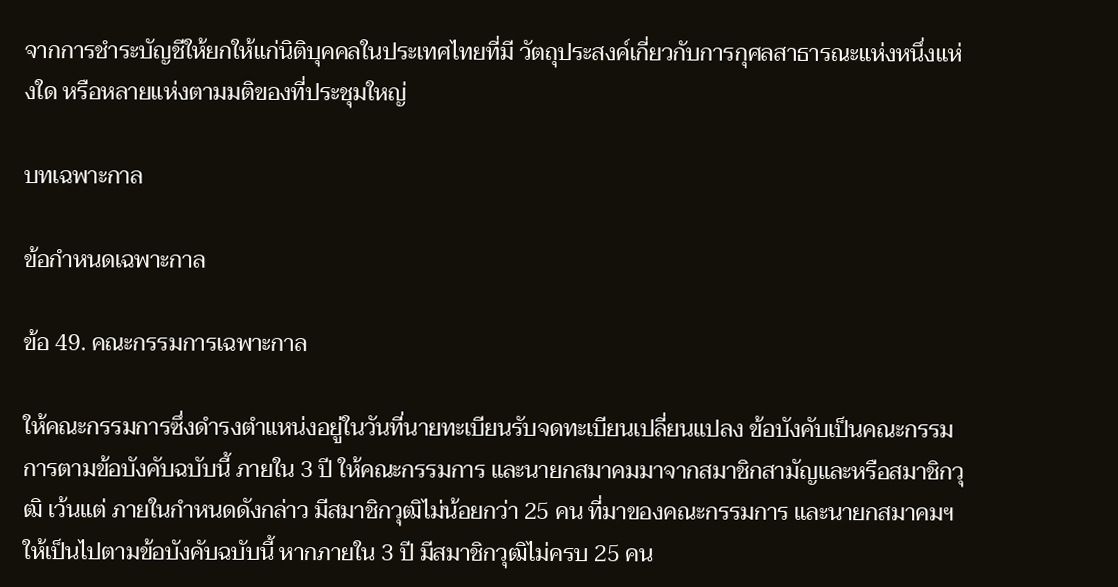จากการชำระบัญชีให้ยกให้แก่นิติบุคคลในประเทศไทยที่มี วัตถุประสงค์เกี่ยวกับการกุศลสาธารณะแห่งหนึ่งแห่งใด หรือหลายแห่งตามมติของที่ประชุมใหญ่

บทเฉพาะกาล

ข้อกำหนดเฉพาะกาล

ข้อ 49. คณะกรรมการเฉพาะกาล

ให้คณะกรรมการซึ่งดำรงตำแหน่งอยู่ในวันที่นายทะเบียนรับจดทะเบียนเปลี่ยนแปลง ข้อบังคับเป็นคณะกรรมการตามข้อบังคับฉบับนี้ ภายใน 3 ปี ให้คณะกรรมการ และนายกสมาคมมาจากสมาชิกสามัญและหรือสมาชิกวุฒิ เว้นแต่ ภายในกำหนดดังกล่าว มีสมาชิกวุฒิไม่น้อยกว่า 25 คน ที่มาของคณะกรรมการ และนายกสมาคมฯ ให้เป็นไปตามข้อบังคับฉบับนี้ หากภายใน 3 ปี มีสมาชิกวุฒิไม่ครบ 25 คน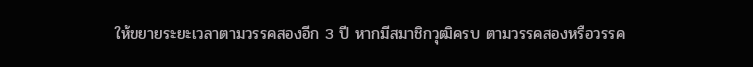ให้ขยายระยะเวลาตามวรรคสองอีก 3 ปี หากมีสมาชิกวุฒิครบ ตามวรรคสองหรือวรรค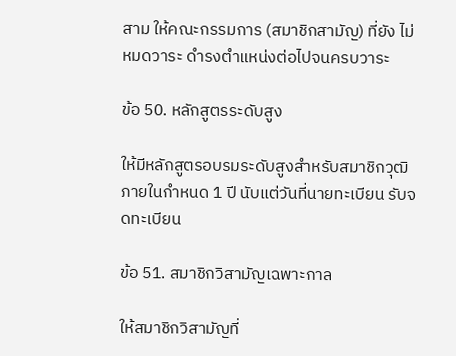สาม ให้คณะกรรมการ (สมาชิกสามัญ) ที่ยัง ไม่หมดวาระ ดำรงตำแหน่งต่อไปจนครบวาระ

ข้อ 50. หลักสูตรระดับสูง

ให้มีหลักสูตรอบรมระดับสูงสำหรับสมาชิกวุฒิภายในกำหนด 1 ปี นับแต่วันที่นายทะเบียน รับจดทะเบียน

ข้อ 51. สมาชิกวิสามัญเฉพาะกาล

ให้สมาชิกวิสามัญที่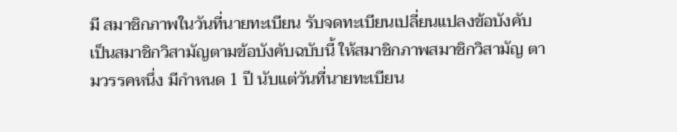มี สมาชิกภาพในวันที่นายทะเบียน รับจดทะเบียนเปลี่ยนแปลงข้อบังคับ เป็นสมาชิกวิสามัญตามข้อบังคับฉบับนี้ ให้สมาชิกภาพสมาชิกวิสามัญ ตามวรรคหนึ่ง มีกำหนด 1 ปี นับแต่วันที่นายทะเบียน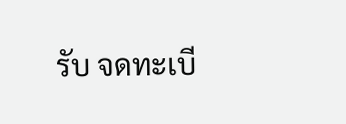รับ จดทะเบี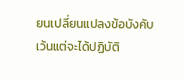ยนเปลี่ยนแปลงข้อบังคับ เว้นแต่จะได้ปฏิบัติ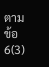ตาม ข้อ 6(3)